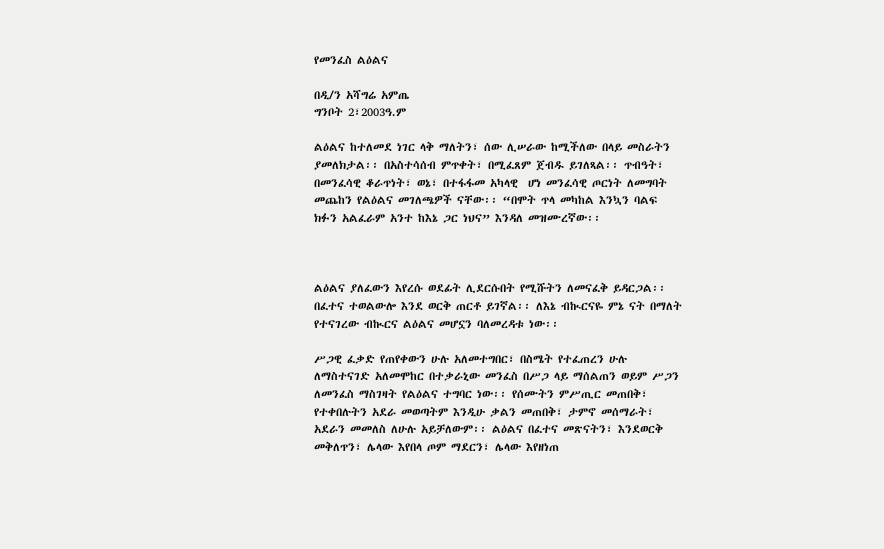የመንፈስ ልዕልና

በዲ/ን አሻግሬ አምጤ
ግንቦት 2፣2003ዓ.ም

ልዕልና ከተለመደ ነገር ላቅ ማለትን፣ ሰው ሊሠራው ከሚችለው በላይ መስራትን ያመለክታል፡፡ በአስተሳሰብ ምጥቀት፣ በሚፈጸም ጀብዱ ይገለጻል፡፡ ጥብዓት፣ በመንፈሳዊ ቆራጥነት፣ ወኔ፣ በተፋፋመ አካላዊ  ሆነ መንፈሳዊ ጦርነት ለመግባት መጨከን የልዕልና መገለጫዎች ናቸው፡፡ “በሞት ጥላ መካከል እንኳን ባልፍ ክፉን አልፈራም አንተ ከእኔ ጋር ነህና” እንዳለ መዝሙረኛው፡፡



ልዕልና ያለፈውን እየረሱ ወደፊት ሊደርሱበት የሚሹትን ለመናፈቅ ይዳርጋል፡፡ በፈተና ተወልውሎ እንደ ወርቅ ጠርቶ ይገኛል፡፡ ለእኔ ብኲርናዬ ምኔ ናት በማለት የተናገረው ብኲርና ልዕልና መሆኗን ባለመረዳቱ ነው፡፡

ሥጋዊ ፈቃድ የጠየቀውን ሁሉ አለመተግበር፣ በስሜት የተፈጠረን ሁሉ ለማስተናገድ አለመሞከር በተቃራኒው መንፈስ በሥጋ ላይ ማሰልጠን ወይም ሥጋን ለመንፈስ ማስገዛት የልዕልና ተግባር ነው፡፡ የሰሙትን ምሥጢር መጠበቅ፣ የተቀበሉትን አደራ መወጣትም እንዲሁ ቃልን መጠበቅ፣ ታምኖ መሰማራት፣ አደራን መመለስ ለሁሉ አይቻለውም፡፡ ልዕልና በፈተና መጽናትን፣ እንደወርቅ መቅለጥን፣ ሌላው እየበላ ጦም ማደርን፣ ሌላው እየዘነጠ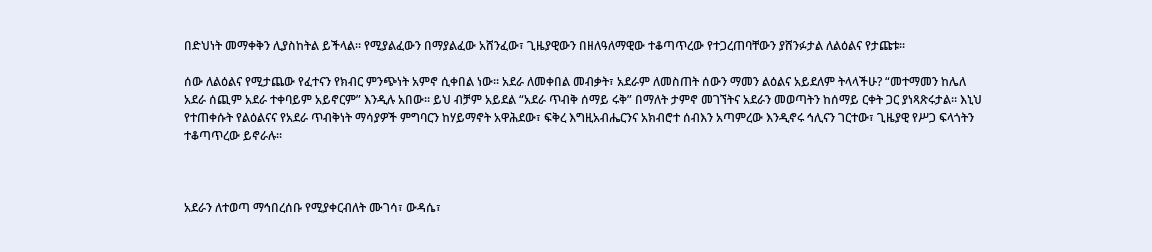በድህነት መማቀቅን ሊያስከትል ይችላል፡፡ የሚያልፈውን በማያልፈው አሸንፈው፣ ጊዜያዊውን በዘለዓለማዊው ተቆጣጥረው የተጋረጠባቸውን ያሸንፉታል ለልዕልና የታጩቱ፡፡

ሰው ለልዕልና የሚታጨው የፈተናን የክብር ምንጭነት አምኖ ሲቀበል ነው፡፡ አደራ ለመቀበል መብቃት፣ አደራም ለመስጠት ሰውን ማመን ልዕልና አይደለም ትላላችሁ? “መተማመን ከሌለ አደራ ሰጪም አደራ ተቀባይም አይኖርም” እንዲሉ አበው፡፡ ይህ ብቻም አይደል “አደራ ጥብቅ ሰማይ ሩቅ” በማለት ታምኖ መገኘትና አደራን መወጣትን ከሰማይ ርቀት ጋር ያነጻጽሩታል፡፡ እኒህ የተጠቀሱት የልዕልናና የአደራ ጥብቅነት ማሳያዎች ምግባርን ከሃይማኖት አዋሕደው፣ ፍቅረ እግዚአብሔርንና አክብሮተ ሰብእን አጣምረው እንዲኖሩ ኅሊናን ገርተው፣ ጊዜያዊ የሥጋ ፍላጎትን ተቆጣጥረው ይኖራሉ፡፡



አደራን ለተወጣ ማኅበረሰቡ የሚያቀርብለት ሙገሳ፣ ውዳሴ፣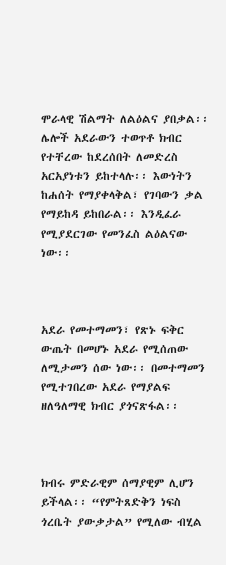ሞራላዊ ሽልማት ለልዕልና ያበቃል፡፡ ሌሎች አደራውን ተወጥቶ ክብር የተቸረው ከደረሰበት ለመድረስ አርአያነቱን ይከተላሉ፡፡ እውነትን ከሐሰት የማያቀላቅል፣ የገባውን ቃል የማይከዳ ይከበራል፡፡ እንዲፈራ የሚያደርገው የመንፈስ ልዕልናው ነው፡፡



አደራ የመተማመን፣ የጽኑ ፍቅር ውጤት በመሆኑ አደራ የሚሰጠው ለሚታመን ሰው ነው፡፡ በመተማመን የሚተገበረው አደራ የማያልፍ ዘለዓለማዊ ክብር ያጎናጽፋል፡፡



ክብሩ ምድራዊም ሰማያዊም ሊሆን ይችላል፡፡ “የምትጸድቅን ነፍስ ጎረቤት ያውቃታል” የሚለው ብሂል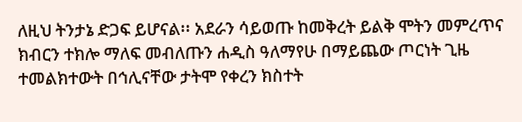ለዚህ ትንታኔ ድጋፍ ይሆናል፡፡ አደራን ሳይወጡ ከመቅረት ይልቅ ሞትን መምረጥና ክብርን ተክሎ ማለፍ መብለጡን ሐዲስ ዓለማየሁ በማይጨው ጦርነት ጊዜ ተመልክተውት በኅሊናቸው ታትሞ የቀረን ክስተት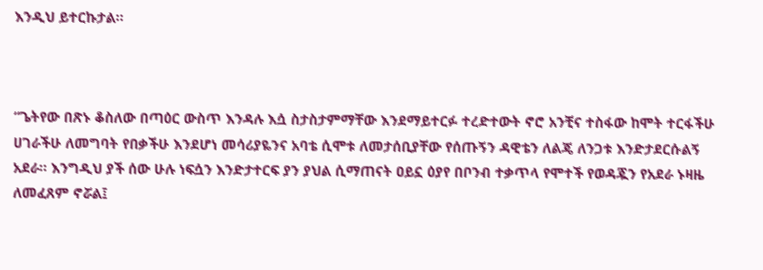እንዲህ ይተርኩታል፡፡



“ጌትየው በጽኑ ቆስለው በጣዕር ውስጥ እንዳሉ እሷ ስታስታምማቸው እንደማይተርፉ ተረድተውት ኖሮ አንቺና ተስፋው ከሞት ተርፋችሁ ሀገራችሁ ለመግባት የበቃችሁ እንደሆነ መሳሪያዬንና አባቴ ሲሞቱ ለመታሰቢያቸው የሰጡኝን ዳዊቴን ለልጄ ለንጋቱ እንድታደርሱልኝ አደራ፡፡ እንግዲህ ያች ሰው ሁሉ ነፍሷን እንድታተርፍ ያን ያህል ሲማጠናት ዐይኗ ዕያየ በቦንብ ተቃጥላ የሞተች የወዳጇን የአደራ ኑዛዜ ለመፈጸም ኖሯል፤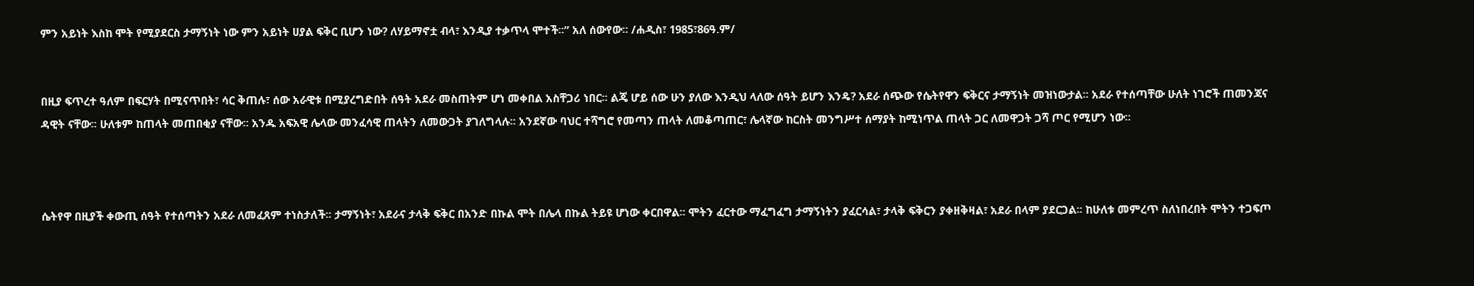ምን አይነት እስከ ሞት የሚያደርስ ታማኝነት ነው ምን አይነት ሀያል ፍቅር ቢሆን ነው? ለሃይማኖቷ ብላ፣ እንዲያ ተቃጥላ ሞተች፡፡” አለ ሰውየው፡፡ /ሐዲስ፣ 1985፣86ዓ.ም/


በዚያ ፍጥረተ ዓለም በፍርሃት በሚናጥበት፣ ሳር ቅጠሉ፣ ሰው አራዊቱ በሚያረግድበት ሰዓት አደራ መስጠትም ሆነ መቀበል አስቸጋሪ ነበር፡፡ ልጄ ሆይ ሰው ሁን ያለው እንዲህ ላለው ሰዓት ይሆን እንዴ? አደራ ሰጭው የሴትየዋን ፍቅርና ታማኝነት መዝነውታል፡፡ አደራ የተሰጣቸው ሁለት ነገሮች ጠመንጃና ዳዊት ናቸው፡፡ ሁለቱም ከጠላት መጠበቂያ ናቸው፡፡ አንዱ አፍአዊ ሌላው መንፈሳዊ ጠላትን ለመውጋት ያገለግላሉ፡፡ አንደኛው ባህር ተሻግሮ የመጣን ጠላት ለመቆጣጠር፣ ሌላኛው ከርስት መንግሥተ ሰማያት ከሚነጥል ጠላት ጋር ለመዋጋት ጋሻ ጦር የሚሆን ነው፡፡



ሴትየዋ በዚያች ቀውጢ ሰዓት የተሰጣትን አደራ ለመፈጸም ተነስታለች፡፡ ታማኝነት፣ አደራና ታላቅ ፍቅር በአንድ በኩል ሞት በሌላ በኩል ትይዩ ሆነው ቀርበዋል፡፡ ሞትን ፈርተው ማፈግፈግ ታማኝነትን ያፈርሳል፣ ታላቅ ፍቅርን ያቀዘቅዛል፣ አደራ በላም ያደርጋል፡፡ ከሁለቱ መምረጥ ስለነበረበት ሞትን ተጋፍጦ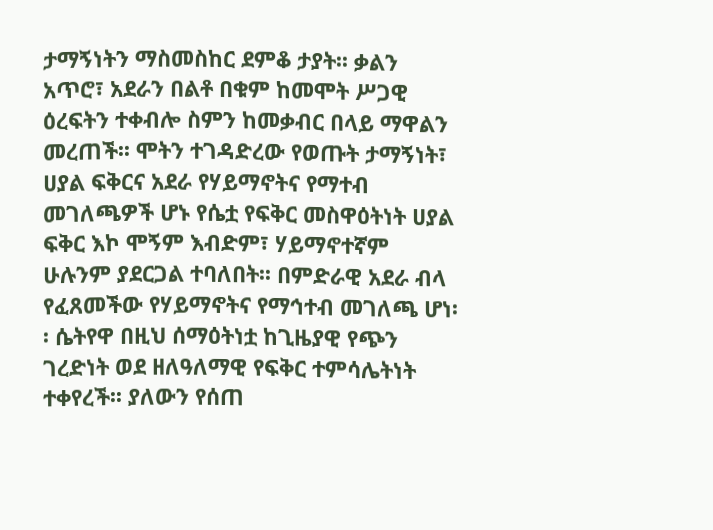ታማኝነትን ማስመስከር ደምቆ ታያት፡፡ ቃልን አጥሮ፣ አደራን በልቶ በቁም ከመሞት ሥጋዊ ዕረፍትን ተቀብሎ ስምን ከመቃብር በላይ ማዋልን መረጠች፡፡ ሞትን ተገዳድረው የወጡት ታማኝነት፣ ሀያል ፍቅርና አደራ የሃይማኖትና የማተብ መገለጫዎች ሆኑ የሴቷ የፍቅር መስዋዕትነት ሀያል ፍቅር እኮ ሞኝም እብድም፣ ሃይማኖተኛም ሁሉንም ያደርጋል ተባለበት፡፡ በምድራዊ አደራ ብላ የፈጸመችው የሃይማኖትና የማኅተብ መገለጫ ሆነ፡፡ ሴትየዋ በዚህ ሰማዕትነቷ ከጊዜያዊ የጭን ገረድነት ወደ ዘለዓለማዊ የፍቅር ተምሳሌትነት ተቀየረች፡፡ ያለውን የሰጠ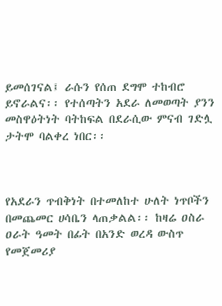ይመሰገናል፤ ራሱን የሰጠ ደግሞ ተከብሮ ይኖራልና፡፡ የተሰጣትን አደራ ለመወጣት ያንን መስዋዕትነት ባትከፍል በደራሲው ምናብ ገድሏ ታትሞ ባልቀረ ነበር፡፡



የአደራን ጥብቅነት በተመለከተ ሁለት ነጥቦችን በመጨመር ሀሳቤን ላጠቃልል፡፡ ከዛሬ ዐስራ ዐራት ዓመት በፊት በአንድ ወረዳ ውስጥ የመጀመሪያ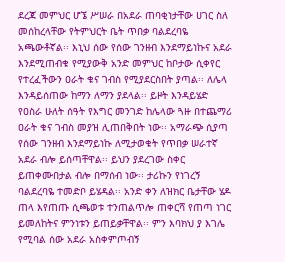ደረጃ መምህር ሆኜ ሥሠራ በአደራ ጠባቂነታቸው ሀገር ስለ መሰከረላቸው የትምህርት ቤት ጥበቃ ባልደረባዬ አጫውቶኛል፡፡ እኒህ ሰው የሰው ገንዘብ እንደማይነኩና አደራ እንደሚጠብቁ የሚያውቅ አንድ መምህር ከቦታው ሲቀየር የተረፈችውን ዐራት ቁና ገብስ የሚያደርስበት ያጣል፡፡ ለሌላ እንዳይሰጠው ከማን ለማን ያደላል፡፡ ይዞት እንዳይሄድ የዐስራ ሁለት ሰዓት የእግር መንገድ ከሌላው ጓዙ በተጨማሪ ዐራት ቁና ገብስ መያዝ ሊጠበቅበት ነው፡፡ አማራጭ ሲያጣ የሰው ገንዘብ እንደማይነኩ ለሚታወቁት የጥበቃ ሠራተኛ አደራ ብሎ ይሰጣቸዋል፡፡ ይህን ያደረገው ስቀር ይጠቀሙበታል ብሎ በማሰብ ነው፡፡ ታሪኩን የነገረኝ ባልደረባዬ ተመድቦ ይሄዳል፡፡ አንድ ቀን ለዝክር ቤታቸው ሄዶ ጠላ እየጠጡ ሲጫወቱ ተንጠልጥሎ ጠቀርሻ የጠጣ ነገር ይመለከትና ምንነቱን ይጠይቃቸዋል፡፡ ምን እባክህ ያ እገሌ የሚባል ሰው አደራ አስቀምጦብኝ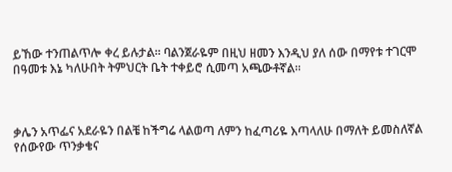ይኸው ተንጠልጥሎ ቀረ ይሉታል፡፡ ባልንጀራዬም በዚህ ዘመን እንዲህ ያለ ሰው በማየቱ ተገርሞ በዓመቱ እኔ ካለሁበት ትምህርት ቤት ተቀይሮ ሲመጣ አጫውቶኛል፡፡



ቃሌን አጥፌና አደራዬን በልቼ ከችግሬ ላልወጣ ለምን ከፈጣሪዬ እጣላለሁ በማለት ይመስለኛል የሰውየው ጥንቃቄና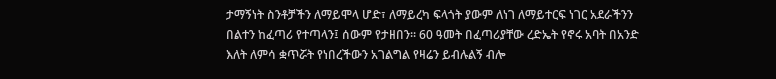ታማኝነት ስንቶቻችን ለማይሞላ ሆድ፣ ለማይረካ ፍላጎት ያውም ለነገ ለማይተርፍ ነገር አደራችንን በልተን ከፈጣሪ የተጣላን፤ ሰውም የታዘበን፡፡ 60 ዓመት በፈጣሪያቸው ረድኤት የኖሩ አባት በአንድ እለት ለምሳ ቋጥሯት የነበረችውን አገልግል የዛሬን ይብሉልኝ ብሎ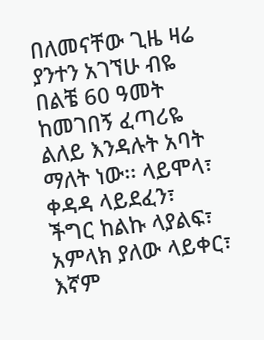በለመናቸው ጊዜ ዛሬ ያንተን አገኘሁ ብዬ በልቼ 60 ዓመት ከመገበኝ ፈጣሪዬ ልለይ እንዳሉት አባት ማለት ነው፡፡ ላይሞላ፣ ቀዳዳ ላይደፈን፣  ችግር ከልኩ ላያልፍ፣ አምላክ ያለው ላይቀር፣ እኛም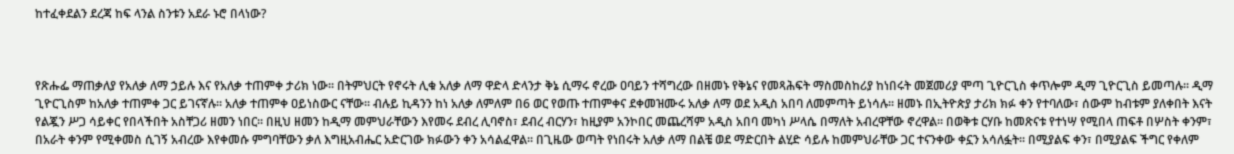ከተፈቀደልን ደረጃ ከፍ ላንል ስንቱን አደራ ኑሮ በላነው?



የጽሑፌ ማጠቃለያ የአለቃ ለማ ኃይሉ እና የአለቃ ተጠምቀ ታሪክ ነው፡፡ በትምህርት የኖሩት ሊቁ አለቃ ለማ ዋድላ ድላንታ ቅኔ ሲማሩ ኖረው ዐባይን ተሻግረው በዘመኑ የቅኔና የመጻሕፍት ማስመስከሪያ ከነበሩት መጀመሪያ ሞጣ ጊዮርጊስ ቀጥሎም ዲማ ጊዮርጊስ ይመጣሉ፡፡ ዲማ ጊዮርጊስም ከአለቃ ተጠምቀ ጋር ይገናኛሉ፡፡ አለቃ ተጠምቀ ዐይነስውር ናቸው፡፡ ብሉይ ኪዳንን ከነ አለቃ ለምለም በ6 ወር የወጡ ተጠምቀና ደቀመዝሙሩ አለቃ ለማ ወደ አዲስ አበባ ለመምጣት ይነሳሉ፡፡ ዘመኑ በኢትዮጵያ ታሪክ ክፉ ቀን የተባለው፣ ሰውም ከብቱም ያለቀበት እናት የልጇን ሥጋ ሳይቀር የበላችበት አስቸጋሪ ዘመን ነበር፡፡ በዚህ ዘመን ከዲማ መምህራቸውን እየመሩ ደብረ ሊባኖስ፣ ደብረ ብርሃን፣ ከዚያም አንኮበር መጨረሻም አዲስ አበባ መካነ ሥላሴ በማለት አብረዋቸው ኖረዋል፡፡ በወቅቱ ርሃቡ ከመጽናቱ የተነሣ የሚበላ ጠፍቶ በሦስት ቀንም፣ በአራት ቀንም የሚቀመስ ሲገኝ አብረው እየቀመሱ ምግባቸውን ቃለ እግዚአብሔር አድርገው ክፉውን ቀን አሳልፈዋል፡፡ በጊዜው ወጣት የነበሩት አለቃ ለማ በልቼ ወደ ማድርበት ልሂድ ሳይሉ ከመምህራቸው ጋር ተናንቀው ቀኗን አሳለፏት፡፡ በሚያልፍ ቀን፣ በሚያልፍ ችግር የቀለም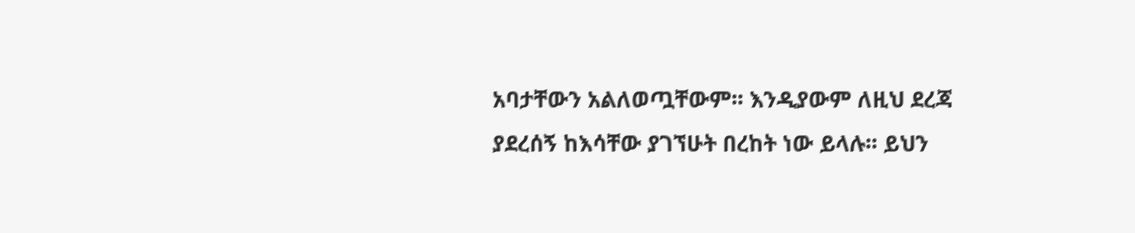አባታቸውን አልለወጧቸውም፡፡ እንዲያውም ለዚህ ደረጃ ያደረሰኝ ከእሳቸው ያገኘሁት በረከት ነው ይላሉ፡፡ ይህን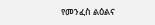የመንፈስ ልዕልና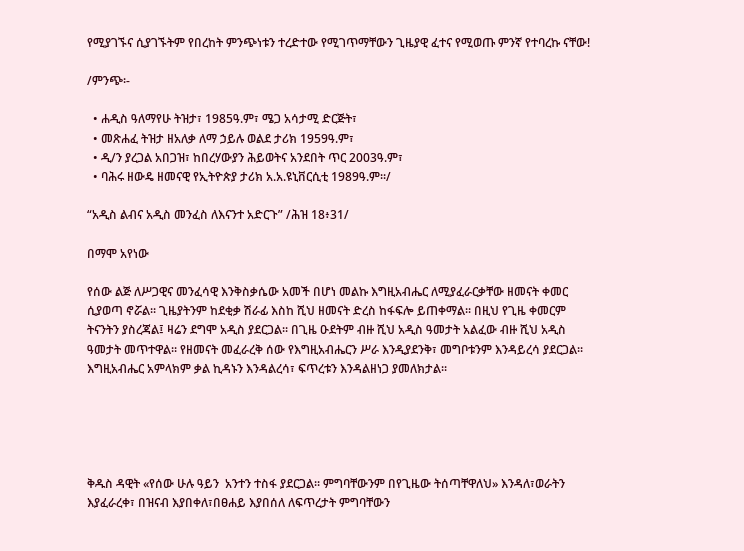የሚያገኙና ሲያገኙትም የበረከት ምንጭነቱን ተረድተው የሚገጥማቸውን ጊዜያዊ ፈተና የሚወጡ ምንኛ የተባረኩ ናቸው!

/ምንጭ፡-

  • ሐዲስ ዓለማየሁ ትዝታ፣ 1985ዓ.ም፣ ሜጋ አሳታሚ ድርጅት፣
  • መጽሐፈ ትዝታ ዘአለቃ ለማ ኃይሉ ወልደ ታሪክ 1959ዓ.ም፣
  • ዲ/ን ያረጋል አበጋዝ፣ ከበረሃውያን ሕይወትና አንደበት ጥር 2003ዓ.ም፣
  • ባሕሩ ዘውዴ ዘመናዊ የኢትዮጵያ ታሪክ አ.አ.ዩኒቨርሲቲ 1989ዓ.ም፡፡/

“አዲስ ልብና አዲስ መንፈስ ለእናንተ አድርጉ” /ሕዝ 18፥31/

በማሞ አየነው

የሰው ልጅ ለሥጋዊና መንፈሳዊ እንቅስቃሴው አመች በሆነ መልኩ እግዚአብሔር ለሚያፈራርቃቸው ዘመናት ቀመር ሲያወጣ ኖሯል፡፡ ጊዜያትንም ከደቂቃ ሽራፊ እስከ ሺህ ዘመናት ድረስ ከፋፍሎ ይጠቀማል፡፡ በዚህ የጊዜ ቀመርም ትናንትን ያስረጃል፤ ዛሬን ደግሞ አዲስ ያደርጋል፡፡ በጊዜ ዑደትም ብዙ ሺህ አዲስ ዓመታት አልፈው ብዙ ሺህ አዲስ ዓመታት መጥተዋል፡፡ የዘመናት መፈራረቅ ሰው የእግዚአብሔርን ሥራ እንዲያደንቅ፣ መግቦቱንም እንዳይረሳ ያደርጋል፡፡ እግዚአብሔር አምላክም ቃል ኪዳኑን እንዳልረሳ፣ ፍጥረቱን እንዳልዘነጋ ያመለክታል፡፡





ቅዱስ ዳዊት «የሰው ሁሉ ዓይን  አንተን ተስፋ ያደርጋል፡፡ ምግባቸውንም በየጊዜው ትሰጣቸዋለህ» እንዳለ፣ወራትን እያፈራረቀ፣ በዝናብ እያበቀለ፣በፀሐይ እያበሰለ ለፍጥረታት ምግባቸውን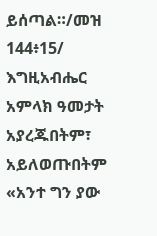ይሰጣል።/መዝ 144፥15/ እግዚአብሔር አምላክ ዓመታት አያረጁበትም፣ አይለወጡበትም «አንተ ግን ያው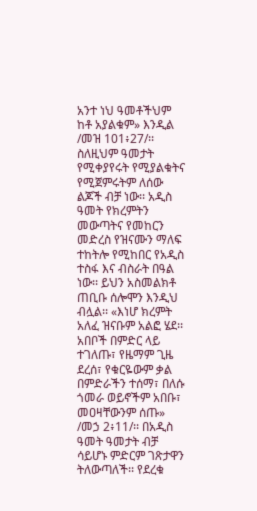አንተ ነህ ዓመቶችህም ከቶ አያልቁም» እንዲል /መዝ 101፥27/፡፡ ስለዚህም ዓመታት የሚቀያየሩት የሚያልቁትና የሚጀምሩትም ለሰው ልጆች ብቻ ነው፡፡ አዲስ ዓመት የክረምትን መውጣትና የመከርን መድረስ የዝናሙን ማለፍ ተከትሎ የሚከበር የአዲስ ተስፋ እና ብስራት በዓል ነው፡፡ ይህን አስመልክቶ ጠቢቡ ሰሎሞን እንዲህ ብሏል፡፡ «እነሆ ክረምት አለፈ ዝናቡም አልፎ ሄደ፡፡ አበቦች በምድር ላይ ተገለጡ፣ የዜማም ጊዜ ደረሰ፣ የቁርዬውም ቃል በምድራችን ተሰማ፣ በለሱ ጎመራ ወይኖችም አበቡ፣ መዐዛቸውንም ሰጡ» /መኃ 2፥11/፡፡ በአዲስ ዓመት ዓመታት ብቻ ሳይሆኑ ምድርም ገጽታዋን ትለውጣለች፡፡ የደረቁ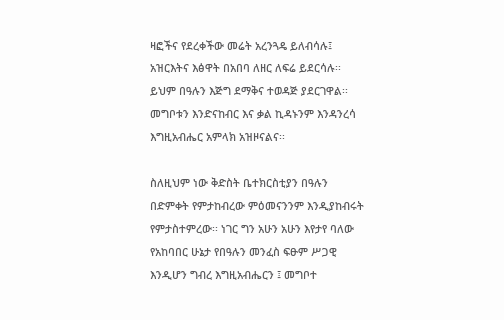ዛፎችና የደረቀችው መሬት አረንጓዴ ይለብሳሉ፤  አዝርእትና እፅዋት በአበባ ለዘር ለፍሬ ይደርሳሉ፡፡ ይህም በዓሉን እጅግ ደማቅና ተወዳጅ ያደርገዋል፡፡ መግቦቱን እንድናከብር እና ቃል ኪዳኑንም እንዳንረሳ እግዚአብሔር አምላክ አዝዞናልና፡፡

ስለዚህም ነው ቅድስት ቤተክርስቲያን በዓሉን በድምቀት የምታከብረው ምዕመናንንም እንዲያከብሩት የምታስተምረው፡፡ ነገር ግን አሁን አሁን እየታየ ባለው የአከባበር ሁኔታ የበዓሉን መንፈስ ፍፁም ሥጋዊ እንዲሆን ግብረ እግዚአብሔርን ፤ መግቦተ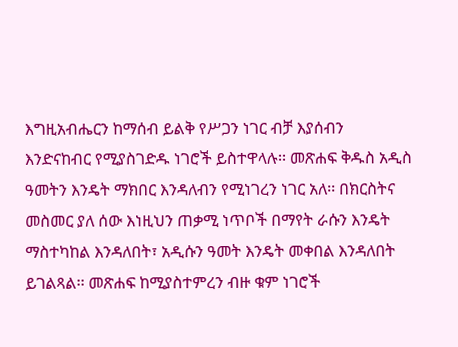እግዚአብሔርን ከማሰብ ይልቅ የሥጋን ነገር ብቻ እያሰብን እንድናከብር የሚያስገድዱ ነገሮች ይስተዋላሉ፡፡ መጽሐፍ ቅዱስ አዲስ ዓመትን እንዴት ማክበር እንዳለብን የሚነገረን ነገር አለ፡፡ በክርስትና መስመር ያለ ሰው እነዚህን ጠቃሚ ነጥቦች በማየት ራሱን እንዴት ማስተካከል እንዳለበት፣ አዲሱን ዓመት እንዴት መቀበል እንዳለበት ይገልጻል፡፡ መጽሐፍ ከሚያስተምረን ብዙ ቁም ነገሮች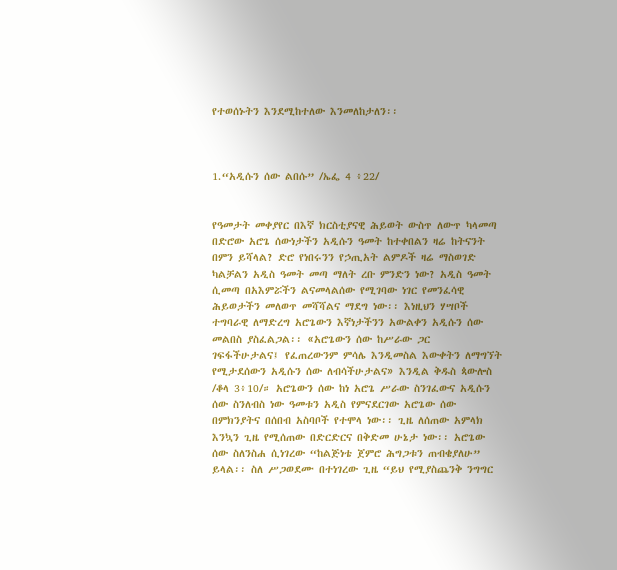የተወሰኑትን እንደሚከተለው እንመለከታለን፡፡



1.“አዲሱን ሰው ልበሱ” /ኤፌ 4 ፥22/


የዓመታት መቀያየር በእኛ ክርስቲያናዊ ሕይወት ውስጥ ለውጥ ካላመጣ በድሮው አሮጌ ሰውነታችን አዲሱን ዓመት ከተቀበልን ዛሬ ከትናንት በምን ይሻላል? ድሮ የነበሩንን የኃጢአት ልምዶች ዛሬ ማስወገድ ካልቻልን አዲስ ዓመት መጣ ማለት ረቡ ምንድን ነው? አዲስ ዓመት ሲመጣ በአእምሯችን ልናመላልሰው የሚገባው ነገር የመንፈሳዊ ሕይወታችን መለወጥ መሻሻልና ማደግ ነው፡፡ እነዚህን ሃሣቦች ተግባራዊ ለማድረግ አሮጌውን እኛነታችንን አውልቀን አዲሱን ሰው መልበስ ያስፈልጋል፡፡ «አሮጌውን ሰው ከሥራው ጋር ገፍፋችሁታልና፤ የፈጠረውንም ምሳሌ እንዲመስል እውቀትን ለማግኘት የሚታደሰውን አዲሱን ሰው ለብሳችሁታልና» እንዲል ቅዱስ ጳውሎስ /ቆላ 3፥10/። አሮጌውን ሰው ከነ አሮጌ ሥራው ስንገፈውና አዲሱን ሰው ስንለብስ ነው ዓመቱን አዲስ የምናደርገው አሮጌው ሰው በምክንያትና በሰበብ አስባቦች የተሞላ ነው፡፡ ጊዜ ለሰጠው አምላክ እንኳን ጊዜ የሚሰጠው በድርድርና በቅድመ ሁኔታ ነው፡፡ አሮጌው ሰው ስለንስሐ ሲነገረው “ከልጅነቴ ጀምሮ ሕግጋቱን ጠብቄያለሁ” ይላል፡፡ ስለ ሥጋወደሙ በተነገረው ጊዜ “ይህ የሚያስጨንቅ ንግግር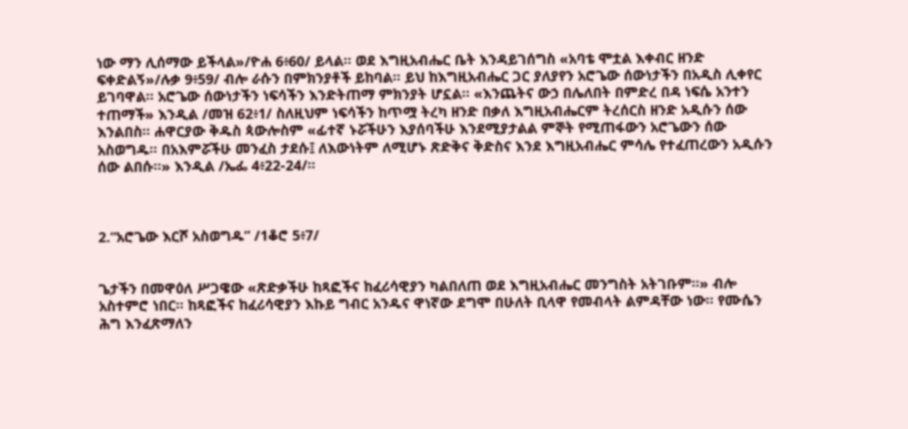ነው ማን ሊሰማው ይችላል»/ዮሐ 6፥60/ ይላል፡፡ ወደ እግዚአብሔር ቤት እንዳይገሰግስ «አባቴ ሞቷል እቀብር ዘንድ ፍቀድልኝ»/ሉቃ 9፥59/ ብሎ ራሱን በምክንያቶች ይከባል፡፡ ይህ ከእግዚአብሔር ጋር ያለያየን አሮጌው ሰውነታችን በአዲስ ሊቀየር ይገባዋል፡፡ አሮጌው ሰውነታችን ነፍሳችን እንድትጠማ ምክንያት ሆኗል፡፡ «እንጨትና ውኃ በሌለበት በምድረ በዳ ነፍሴ አንተን ተጠማች» እንዲል /መዝ 62፥1/ ስለዚህም ነፍሳችን ከጥሟ ትረካ ዘንድ በቃለ እግዚአብሔርም ትረሰርስ ዘንድ አዲሱን ሰው እንልበስ። ሐዋርያው ቅዱስ ጳውሎስም «ፊተኛ ኑሯችሁን እያሰባችሁ እንደሚያታልል ምኞት የሚጠፋውን አሮጌውን ሰው አስወግዱ። በአእምሯችሁ መንፈስ ታደሱ፤ ለእውነትም ለሚሆኑ ጽድቅና ቅድስና እንደ እግዚአብሔር ምሳሌ የተፈጠረውን አዲሱን ሰው ልበሱ።» እንዲል /ኤፌ 4፥22-24/፡፡



2.“አሮጌው እርሾ አስወግዱ” /1ቆሮ 5፥7/


ጌታችን በመዋዕለ ሥጋዌው «ጽድቃችሁ ከጻፎችና ከፈሪሳዊያን ካልበለጠ ወደ እግዚአብሔር መንግስት አትገቡም።» ብሎ አስተምሮ ነበር፡፡ ከጻፎችና ከፈሪሳዊያን እኩይ ግብር አንዱና ዋነኛው ደግሞ በሁለት ቢላዋ የመብላት ልምዳቸው ነው፡፡ የሙሴን ሕግ እንፈጽማለን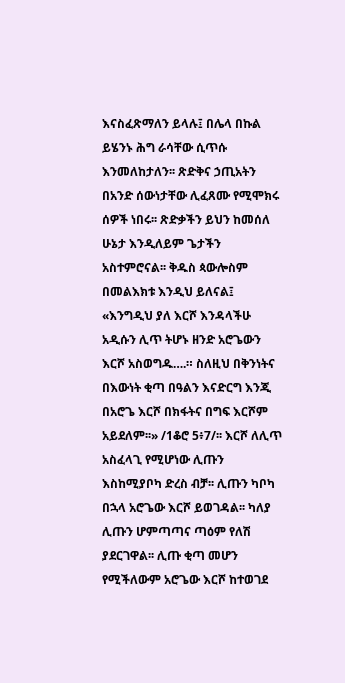እናስፈጽማለን ይላሉ፤ በሌላ በኩል ይሄንኑ ሕግ ራሳቸው ሲጥሱ እንመለከታለን፡፡ ጽድቅና ኃጢአትን በአንድ ሰውነታቸው ሊፈጸሙ የሚሞክሩ ሰዎች ነበሩ፡፡ ጽድቃችን ይህን ከመሰለ ሁኔታ እንዲለይም ጌታችን አስተምሮናል፡፡ ቅዱስ ጳውሎስም በመልእክቱ እንዲህ ይለናል፤ «እንግዲህ ያለ እርሾ እንዳላችሁ አዲሱን ሊጥ ትሆኑ ዘንድ አሮጌውን እርሾ አስወግዱ….። ስለዚህ በቅንነትና በእውነት ቂጣ በዓልን እናድርግ እንጂ በአሮጌ እርሾ በክፋትና በግፍ እርሾም አይደለም፡፡» /1ቆሮ 5፥7/፡፡ እርሾ ለሊጥ አስፈላጊ የሚሆነው ሊጡን እስከሚያቦካ ድረስ ብቻ፡፡ ሊጡን ካቦካ በኋላ አሮጌው እርሾ ይወገዳል፡፡ ካለያ ሊጡን ሆምጣጣና ጣዕም የለሽ ያደርገዋል፡፡ ሊጡ ቂጣ መሆን የሚችለውም አሮጌው እርሾ ከተወገደ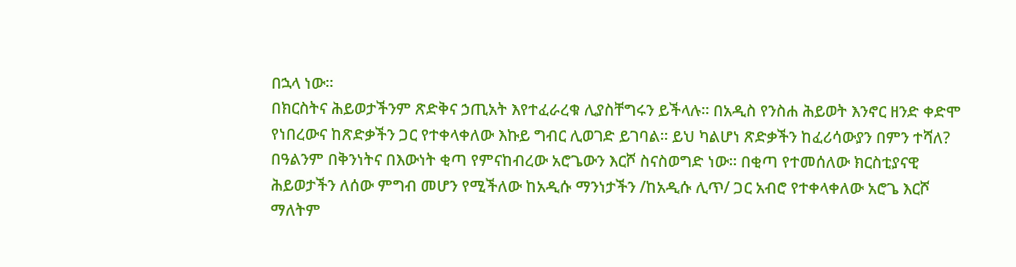በኋላ ነው፡፡
በክርስትና ሕይወታችንም ጽድቅና ኃጢአት እየተፈራረቁ ሊያስቸግሩን ይችላሉ፡፡ በአዲስ የንስሐ ሕይወት እንኖር ዘንድ ቀድሞ የነበረውና ከጽድቃችን ጋር የተቀላቀለው እኩይ ግብር ሊወገድ ይገባል፡፡ ይህ ካልሆነ ጽድቃችን ከፈሪሳውያን በምን ተሻለ? በዓልንም በቅንነትና በእውነት ቂጣ የምናከብረው አሮጌውን እርሾ ስናስወግድ ነው፡፡ በቂጣ የተመሰለው ክርስቲያናዊ ሕይወታችን ለሰው ምግብ መሆን የሚችለው ከአዲሱ ማንነታችን /ከአዲሱ ሊጥ/ ጋር አብሮ የተቀላቀለው አሮጌ እርሾ ማለትም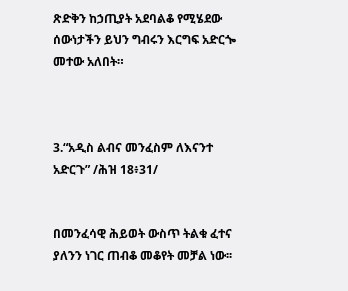ጽድቅን ከኃጢያት አደባልቆ የሚሄደው ሰውነታችን ይህን ግብሩን እርግፍ አድርጐ መተው አለበት።



3.“አዲስ ልብና መንፈስም ለእናንተ አድርጉ” /ሕዝ 18፥31/


በመንፈሳዊ ሕይወት ውስጥ ትልቁ ፈተና ያለንን ነገር ጠብቆ መቆየት መቻል ነው፡፡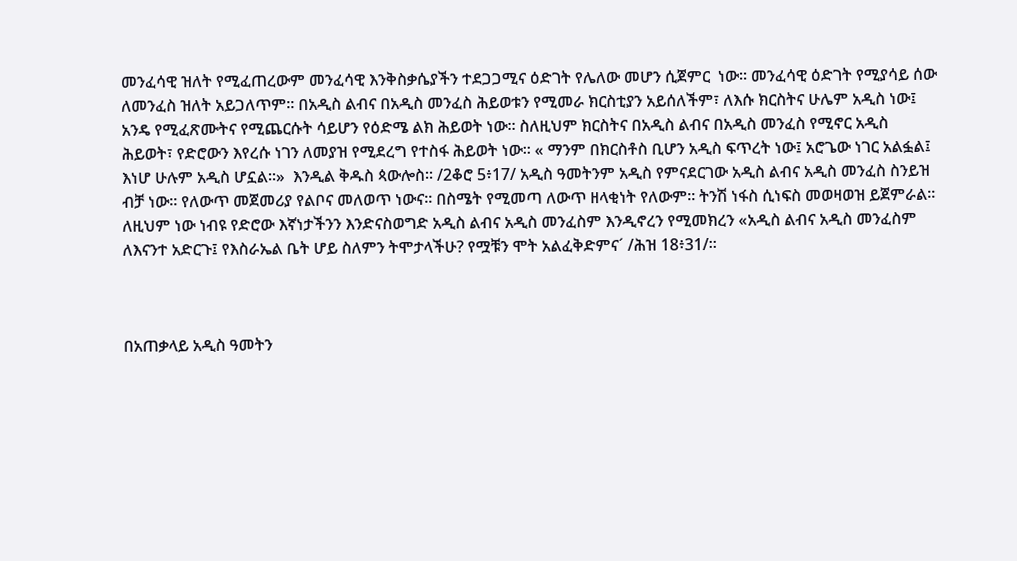መንፈሳዊ ዝለት የሚፈጠረውም መንፈሳዊ እንቅስቃሴያችን ተደጋጋሚና ዕድገት የሌለው መሆን ሲጀምር  ነው፡፡ መንፈሳዊ ዕድገት የሚያሳይ ሰው ለመንፈስ ዝለት አይጋለጥም፡፡ በአዲስ ልብና በአዲስ መንፈስ ሕይወቱን የሚመራ ክርስቲያን አይሰለችም፣ ለእሱ ክርስትና ሁሌም አዲስ ነው፤ አንዴ የሚፈጽሙትና የሚጨርሱት ሳይሆን የዕድሜ ልክ ሕይወት ነው፡፡ ስለዚህም ክርስትና በአዲስ ልብና በአዲስ መንፈስ የሚኖር አዲስ ሕይወት፣ የድሮውን እየረሱ ነገን ለመያዝ የሚደረግ የተስፋ ሕይወት ነው፡፡ « ማንም በክርስቶስ ቢሆን አዲስ ፍጥረት ነው፤ አሮጌው ነገር አልፏል፤ እነሆ ሁሉም አዲስ ሆኗል፡፡»  እንዲል ቅዱስ ጳውሎስ። /2ቆሮ 5፥17/ አዲስ ዓመትንም አዲስ የምናደርገው አዲስ ልብና አዲስ መንፈስ ስንይዝ ብቻ ነው፡፡ የለውጥ መጀመሪያ የልቦና መለወጥ ነውና፡፡ በስሜት የሚመጣ ለውጥ ዘላቂነት የለውም፡፡ ትንሽ ነፋስ ሲነፍስ መወዛወዝ ይጀምራል፡፡ ለዚህም ነው ነብዩ የድሮው እኛነታችንን እንድናስወግድ አዲስ ልብና አዲስ መንፈስም እንዲኖረን የሚመክረን «አዲስ ልብና አዲስ መንፈስም ለእናንተ አድርጉ፤ የእስራኤል ቤት ሆይ ስለምን ትሞታላችሁ? የሟቹን ሞት አልፈቅድምና´ /ሕዝ 18፥31/።



በአጠቃላይ አዲስ ዓመትን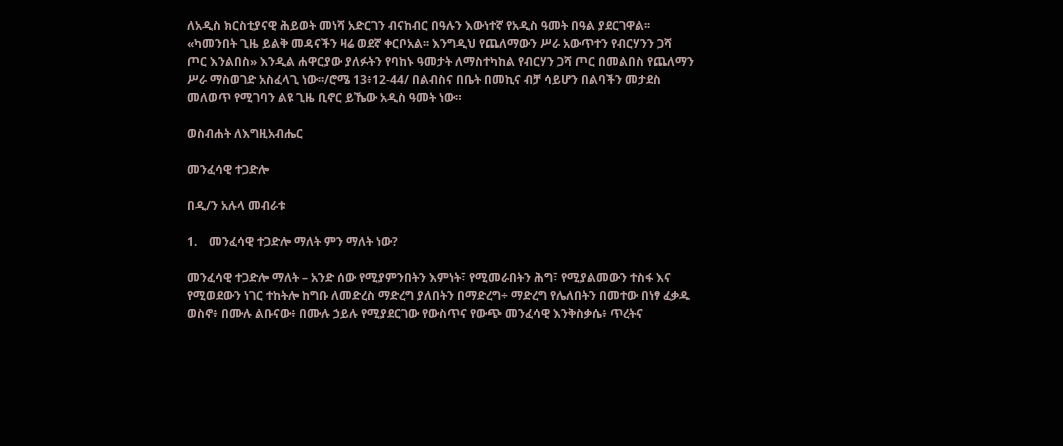ለአዲስ ክርስቲያናዊ ሕይወት መነሻ አድርገን ብናከብር በዓሉን እውነተኛ የአዲስ ዓመት በዓል ያደርገዋል፡፡ «ካመንበት ጊዜ ይልቅ መዳናችን ዛሬ ወደኛ ቀርቦአል፡፡ እንግዲህ የጨለማውን ሥራ አውጥተን የብርሃንን ጋሻ ጦር እንልበስ» እንዲል ሐዋርያው ያለፉትን የባከኑ ዓመታት ለማስተካከል የብርሃን ጋሻ ጦር በመልበስ የጨለማን ሥራ ማስወገድ አስፈላጊ ነው፡፡/ሮሜ 13፥12-44/ በልብስና በቤት በመኪና ብቻ ሳይሆን በልባችን መታደስ መለወጥ የሚገባን ልዩ ጊዜ ቢኖር ይኼው አዲስ ዓመት ነው።

ወስብሐት ለእግዚአብሔር

መንፈሳዊ ተጋድሎ

በዲ/ን አሉላ መብራቱ

1.    መንፈሳዊ ተጋድሎ ማለት ምን ማለት ነው?

መንፈሳዊ ተጋድሎ ማለት – አንድ ሰው የሚያምንበትን እምነት፣ የሚመራበትን ሕግ፣ የሚያልመውን ተስፋ እና የሚወደውን ነገር ተከትሎ ከግቡ ለመድረስ ማድረግ ያለበትን በማድረግ÷ ማድረግ የሌለበትን በመተው በነፃ ፈቃዱ ወስኖ፥ በሙሉ ልቡናው፥ በሙሉ ኃይሉ የሚያደርገው የውስጥና የውጭ መንፈሳዊ እንቅስቃሴ፥ ጥረትና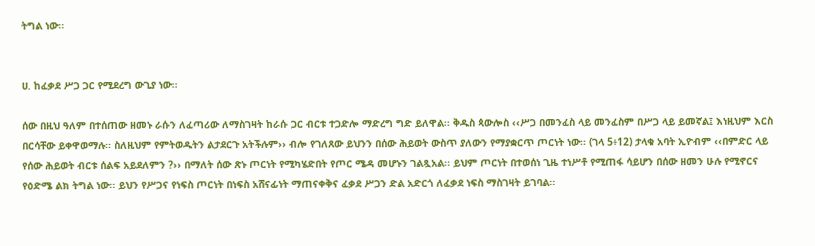ትግል ነው፡፡


ሀ. ከፈቃደ ሥጋ ጋር የሚደረግ ውጊያ ነው፡፡

ሰው በዚህ ዓለም በተሰጠው ዘመኑ ራሱን ለፈጣሪው ለማስገዛት ከራሱ ጋር ብርቱ ተጋድሎ ማድረግ ግድ ይለዋል፡፡ ቅዱስ ጳውሎስ ‹‹ሥጋ በመንፈስ ላይ መንፈስም በሥጋ ላይ ይመኛል፤ እነዚህም እርስ በርሳቸው ይቀዋወማሉ፡፡ ስለዚህም የምትወዱትን ልታደርጉ አትችሉም›› ብሎ የገለጸው ይህንን በሰው ሕይወት ውስጥ ያለውን የማያቋርጥ ጦርነት ነው፡፡ (ገላ 5፥12) ታላቁ አባት ኢዮብም ‹‹በምድር ላይ የሰው ሕይወት ብርቱ ሰልፍ አይደለምን ?›› በማለት ሰው ጽኑ ጦርነት የሚካሄድበት የጦር ሜዳ መሆኑን ገልጿአል፡፡ ይህም ጦርነት በተወሰነ ጊዜ ተነሥቶ የሚጠፋ ሳይሆን በሰው ዘመን ሁሉ የሚኖርና የዕድሜ ልክ ትግል ነው፡፡ ይህን የሥጋና የነፍስ ጦርነት በነፍስ አሸናፊነት ማጠናቀቅና ፈቃደ ሥጋን ድል አድርጎ ለፈቃደ ነፍስ ማስገዛት ይገባል፡፡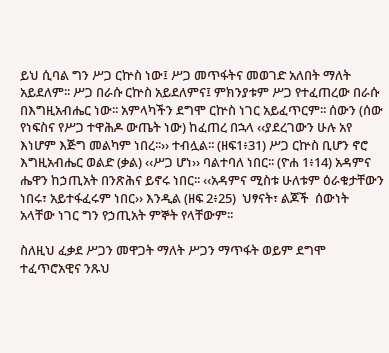ይህ ሲባል ግን ሥጋ ርኵስ ነው፤ ሥጋ መጥፋትና መወገድ አለበት ማለት አይደለም፡፡ ሥጋ በራሱ ርኵስ አይደለምና፤ ምክንያቱም ሥጋ የተፈጠረው በራሱ በእግዚአብሔር ነው፡፡ አምላካችን ደግሞ ርኵስ ነገር አይፈጥርም፡፡ ሰውን (ሰው የነፍስና የሥጋ ተዋሕዶ ውጤት ነው) ከፈጠረ በኋላ ‹‹ያደረገውን ሁሉ አየ እነሆም እጅግ መልካም ነበረ፡፡›› ተብሏል፡፡ (ዘፍ1፥31) ሥጋ ርኵስ ቢሆን ኖሮ እግዚአብሔር ወልድ (ቃል) ‹‹ሥጋ ሆነ›› ባልተባለ ነበር፡፡ (ዮሐ 1፥14) አዳምና ሔዋን ከኃጢአት በንጽሕና ይኖሩ ነበር፡፡ ‹‹አዳምና ሚስቱ ሁለቱም ዕራቁታቸውን ነበሩ፣ አይተፋፈሩም ነበር›› እንዲል (ዘፍ 2፥25)  ህፃናት፣ ልጆች  ሰውነት አላቸው ነገር ግን የኃጢአት ምኞት የላቸውም፡፡

ስለዚህ ፈቃደ ሥጋን መዋጋት ማለት ሥጋን ማጥፋት ወይም ደግሞ ተፈጥሮአዊና ንጹህ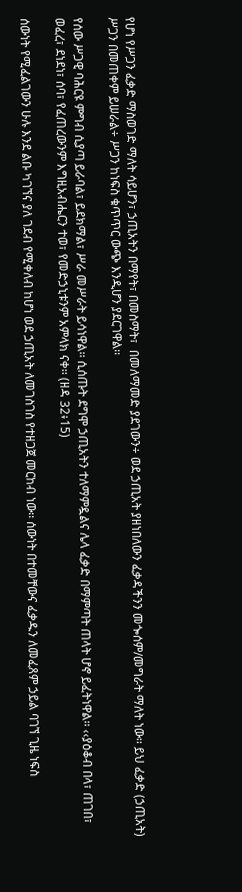የሆነ የሥጋን ፈቃድ ማስወገድ ማለት ሳይሆን፣ ኃጢአትን በማየት፣ በመስማት፣  በመለማመድ ያደገውን÷ ወደ ኃጢአት ያዘነበለውን ፈቃዳችንን መጐሰም/መግራት ማለት ነው፡፡ ይህ ፈቃድ (ኃጢአት) ሥጋን በመጠቀም ይሠራል÷ ሥጋን ከነፍስ ቁጥጥር ውጭ እንዲሆን ያደርገዋል፡፡

የሰው ሥጋዊ ባሕርዩ ምግብ ሲያጣ ይራባል፣ ይደክማል፣ ሥራ መሥራት ይሳነዋል፡፡ ሲሰጡት ደግሞ ኃጢአትን ተለማምዷልና ሌላ ፈቃድ በማምጣት ጠላት ሆኖ ይፈትነዋል፡፡ ‹‹ያዕቆብ በላ፣ ጠገበ፣ ወፈረ፣ ደነደነ፣ ሰባ፣ የፈጠረውንም እግዚአብሔርን ተወ፣ የመድኃኒቱንም አምላክ ናቀ፡፡ (ዘዳ 32፥15)

ሰውነት የሚፈልገውን ሁሉ እንደ ልቡ ካገኘና ያለ ገደብ የሚቀለብ ከሆነ ወደ ኃጢአት ለመገስገስ የተዘጋጀ መርከብ ነው፡፡ ሰውነት በተመቸውና ፈቃዱን ለመፈጸም ኃይል ባገኘ ጊዜ ነፍስ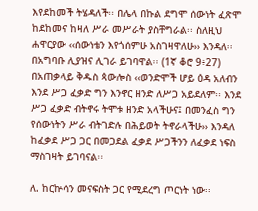እየደከመች ትሄዳለች፡፡ በሌላ በኩል ደግሞ ሰውነት ፈጽሞ ከደከመና ከዛለ ሥራ መሥራት ያስቸግራል፡፡ ስለዚህ ሐዋርያው ‹‹ሰውነቴን እየጎሰምሁ አስገዛዋለሁ›› እንዳለ፡፡ በአግባቡ ሊያዝና ሊገራ ይገባዋል፡፡ (1ኛ ቆሮ 9፥27) በአጠቃላይ ቅዱስ ጳውሎስ ‹‹ወንድሞች ሆይ ዕዳ አለብን እንደ ሥጋ ፈቃድ ግን እንኖር ዘንድ ለሥጋ አይደለም፡፡ እንደ ሥጋ ፈቃድ ብትኖሩ ትሞቱ ዘንድ አላችሁና፤ በመንፈስ ግን የሰውነትን ሥራ ብትገድሉ በሕይወት ትኖራላችሁ›› እንዳለ ከፈቃደ ሥጋ ጋር በመጋደል ፈቃደ ሥጋችንን ለፈቃደ ነፍስ ማስገዛት ይገባናል፡፡

ለ. ከርኵሳን መናፍስት ጋር የሚደረግ ጦርነት ነው፡፡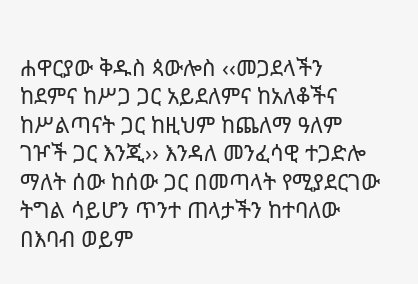ሐዋርያው ቅዱስ ጳውሎስ ‹‹መጋደላችን ከደምና ከሥጋ ጋር አይደለምና ከአለቆችና ከሥልጣናት ጋር ከዚህም ከጨለማ ዓለም ገዦች ጋር እንጂ›› እንዳለ መንፈሳዊ ተጋድሎ ማለት ሰው ከሰው ጋር በመጣላት የሚያደርገው ትግል ሳይሆን ጥንተ ጠላታችን ከተባለው በእባብ ወይም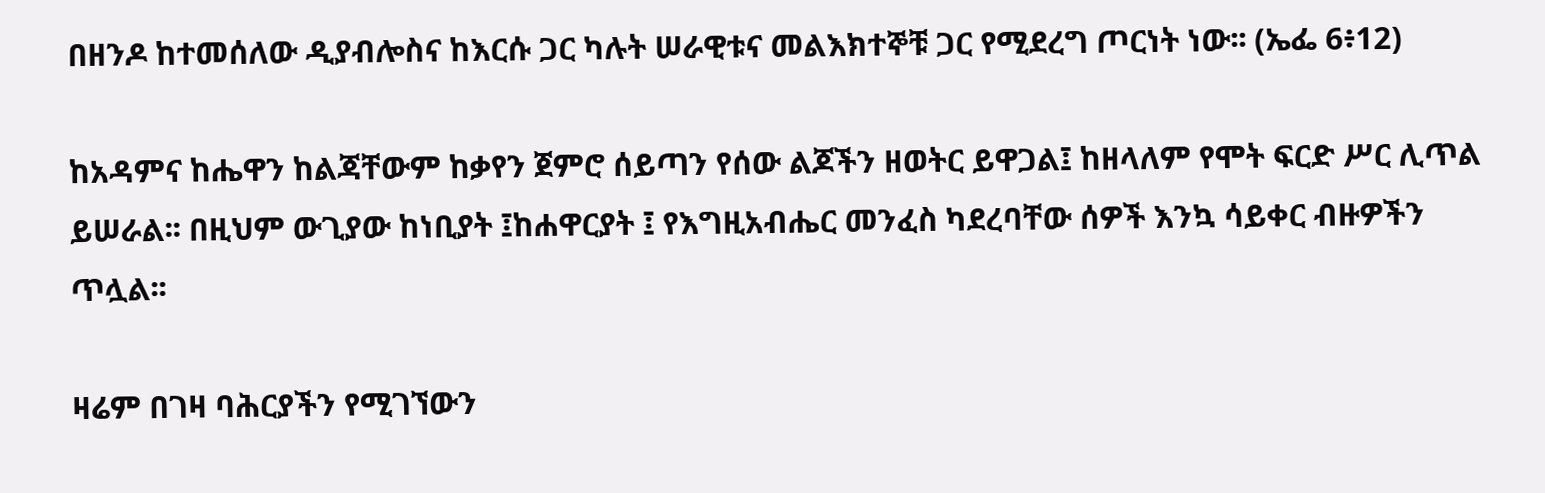በዘንዶ ከተመሰለው ዲያብሎስና ከእርሱ ጋር ካሉት ሠራዊቱና መልእክተኞቹ ጋር የሚደረግ ጦርነት ነው፡፡ (ኤፌ 6፥12)

ከአዳምና ከሔዋን ከልጃቸውም ከቃየን ጀምሮ ሰይጣን የሰው ልጆችን ዘወትር ይዋጋል፤ ከዘላለም የሞት ፍርድ ሥር ሊጥል ይሠራል፡፡ በዚህም ውጊያው ከነቢያት ፤ከሐዋርያት ፤ የእግዚአብሔር መንፈስ ካደረባቸው ሰዎች እንኳ ሳይቀር ብዙዎችን ጥሏል፡፡

ዛሬም በገዛ ባሕርያችን የሚገኘውን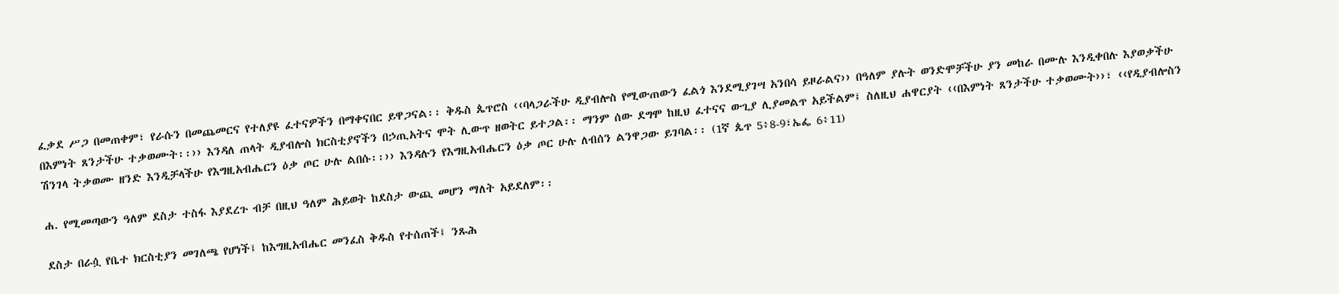ፈቃደ ሥጋ በመጠቀም፣ የራሱን በመጨመርና የተለያዩ ፈተናዎችን በማቀናበር ይዋጋናል፡፡ ቅዱስ ጴጥሮስ ‹‹ባላጋራችሁ ዲያብሎስ የሚውጠውን ፈልጎ እንደሚያገሣ አንበሳ ይዞራልና›› በዓለም ያሉት ወንድሞቻችሁ ያን መከራ በሙሉ እንዲቀበሉ እያወቃችሁ በእምነት ጸንታችሁ ተቃወሙት፡፡›› እንዳለ ጠላት ዲያብሎስ ክርስቲያኖችን በኃጢአትና ሞት ሊውጥ ዘወትር ይተጋል፡፡ ማንም ሰው ደግሞ ከዚህ ፈተናና ውጊያ ሊያመልጥ አይችልም፤ ስለዚህ ሐዋርያት ‹‹በእምነት ጸንታችሁ ተቃወሙት››፣ ‹‹የዲያብሎስን ሽንገላ ትቃወሙ ዘንድ እንዲቻላችሁ የእግዚአብሔርን ዕቃ ጦር ሁሉ ልበሱ፡፡›› እንዳሉን የእግዚአብሔርን ዕቃ ጦር ሁሉ ለብሰን ልንዋጋው ይገባል፡፡ (1ኛ ጴጥ 5፥8-9፣ኤፌ 6፥11)

ሐ. የሚመጣውን ዓለም ደስታ ተስፋ እያደረጉ ብቻ በዚህ ዓለም ሕይወት ከደስታ ውጪ መሆን ማለት አይደለም፡፡

ደስታ በራሷ የቤተ ክርስቲያን መገለጫ የሆነች፤ ከእግዚአብሔር መንፈስ ቅዱስ የተሰጠች፤ ንጹሕ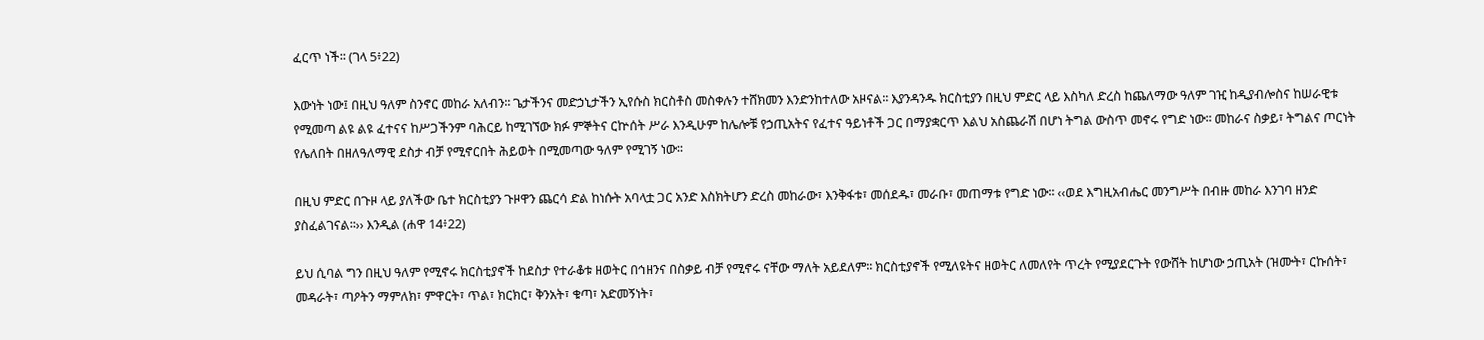ፈርጥ ነች፡፡ (ገላ 5፥22)

እውነት ነው፤ በዚህ ዓለም ስንኖር መከራ አለብን፡፡ ጌታችንና መድኃኒታችን ኢየሱስ ክርስቶስ መስቀሉን ተሸክመን እንድንከተለው አዞናል፡፡ እያንዳንዱ ክርስቲያን በዚህ ምድር ላይ እስካለ ድረስ ከጨለማው ዓለም ገዢ ከዲያብሎስና ከሠራዊቱ የሚመጣ ልዩ ልዩ ፈተናና ከሥጋችንም ባሕርይ ከሚገኘው ክፉ ምኞትና ርኵሰት ሥራ እንዲሁም ከሌሎቹ የኃጢአትና የፈተና ዓይነቶች ጋር በማያቋርጥ እልህ አስጨራሽ በሆነ ትግል ውስጥ መኖሩ የግድ ነው፡፡ መከራና ስቃይ፣ ትግልና ጦርነት የሌለበት በዘለዓለማዊ ደስታ ብቻ የሚኖርበት ሕይወት በሚመጣው ዓለም የሚገኝ ነው፡፡

በዚህ ምድር በጉዞ ላይ ያለችው ቤተ ክርስቲያን ጉዞዋን ጨርሳ ድል ከነሱት አባላቷ ጋር አንድ እስክትሆን ድረስ መከራው፣ እንቅፋቱ፣ መሰደዱ፣ መራቡ፣ መጠማቱ የግድ ነው፡፡ ‹‹ወደ እግዚአብሔር መንግሥት በብዙ መከራ እንገባ ዘንድ ያስፈልገናል፡፡›› እንዲል (ሐዋ 14፥22)

ይህ ሲባል ግን በዚህ ዓለም የሚኖሩ ክርስቲያኖች ከደስታ የተራቆቱ ዘወትር በኅዘንና በስቃይ ብቻ የሚኖሩ ናቸው ማለት አይደለም፡፡ ክርስቲያኖች የሚለዩትና ዘወትር ለመለየት ጥረት የሚያደርጉት የውሸት ከሆነው ኃጢአት (ዝሙት፣ ርኩሰት፣ መዳራት፣ ጣዖትን ማምለክ፣ ምዋርት፣ ጥል፣ ክርክር፣ ቅንአት፣ ቁጣ፣ አድመኝነት፣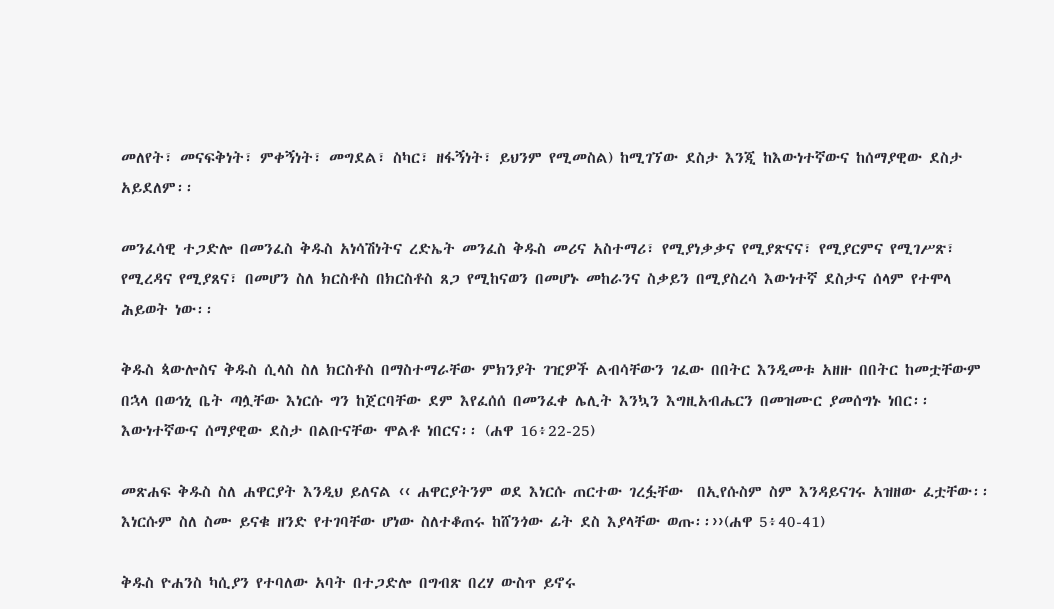መለየት፣ መናፍቅነት፣ ምቀኝነት፣ መግደል፣ ስካር፣ ዘፋኝነት፣ ይህንም የሚመስል) ከሚገኘው ደስታ እንጂ ከእውነተኛውና ከሰማያዊው ደስታ አይደለም፡፡

መንፈሳዊ ተጋድሎ በመንፈስ ቅዱስ አነሳሽነትና ረድኤት መንፈስ ቅዱስ መሪና አስተማሪ፣ የሚያነቃቃና የሚያጽናና፣ የሚያርምና የሚገሥጽ፣ የሚረዳና የሚያጸና፣ በመሆን ስለ ክርስቶስ በክርስቶስ ጸጋ የሚከናወን በመሆኑ መከራንና ስቃይን በሚያስረሳ እውነተኛ ደስታና ሰላም የተሞላ ሕይወት ነው፡፡

ቅዱስ ጳውሎስና ቅዱስ ሲላስ ስለ ክርስቶስ በማስተማራቸው ምክንያት ገዢዎች ልብሳቸውን ገፈው በበትር እንዲመቱ አዘዙ በበትር ከመቷቸውም በኋላ በወኅኒ ቤት ጣሏቸው እነርሱ ግን ከጀርባቸው ደም እየፈሰሰ በመንፈቀ ሌሊት እንኳን እግዚአብሔርን በመዝሙር ያመሰግኑ ነበር፡፡ እውነተኛውና ሰማያዊው ደስታ በልቡናቸው ሞልቶ ነበርና፡፡ (ሐዋ 16፥22-25)

መጽሐፍ ቅዱስ ስለ ሐዋርያት እንዲህ ይለናል ‹‹ ሐዋርያትንም ወደ እነርሱ ጠርተው ገረፏቸው  በኢየሱስም ስም እንዳይናገሩ አዝዘው ፈቷቸው፡፡ እነርሱም ስለ ስሙ ይናቁ ዘንድ የተገባቸው ሆነው ስለተቆጠሩ ከሸንጎው ፊት ደስ እያላቸው ወጡ፡፡››(ሐዋ 5፥40-41)

ቅዱስ ዮሐንስ ካሲያን የተባለው አባት በተጋድሎ በግብጽ በረሃ ውስጥ ይኖሩ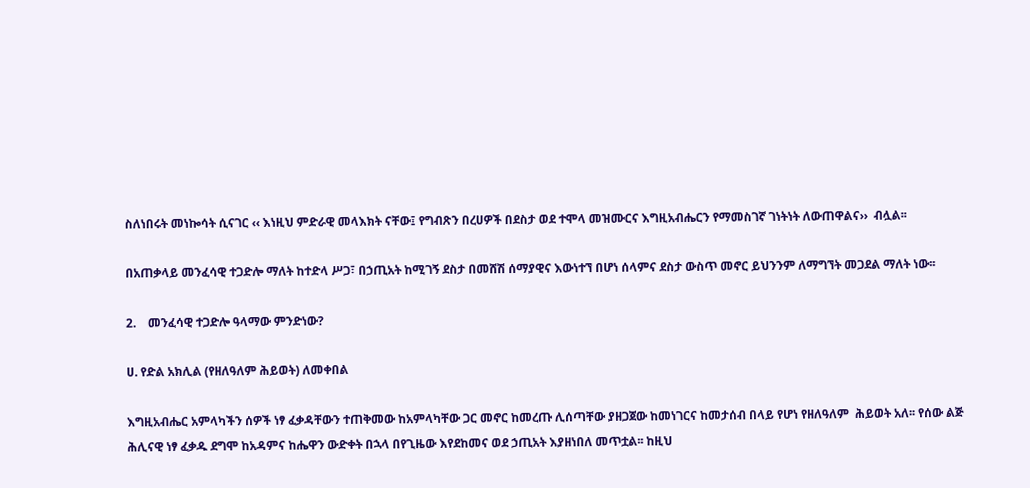ስለነበሩት መነኰሳት ሲናገር ‹‹ እነዚህ ምድራዊ መላእክት ናቸው፤ የግብጽን በረሀዎች በደስታ ወደ ተሞላ መዝሙርና እግዚአብሔርን የማመስገኛ ገነትነት ለውጠዋልና››  ብሏል፡፡

በአጠቃላይ መንፈሳዊ ተጋድሎ ማለት ከተድላ ሥጋ፣ በኃጢአት ከሚገኝ ደስታ በመሸሽ ሰማያዊና እውነተኘ በሆነ ሰላምና ደስታ ውስጥ መኖር ይህንንም ለማግኘት መጋደል ማለት ነው፡፡

2.    መንፈሳዊ ተጋድሎ ዓላማው ምንድነው?

ሀ. የድል አክሊል (የዘለዓለም ሕይወት) ለመቀበል

እግዚአብሔር አምላካችን ሰዎች ነፃ ፈቃዳቸውን ተጠቅመው ከአምላካቸው ጋር መኖር ከመረጡ ሊሰጣቸው ያዘጋጀው ከመነገርና ከመታሰብ በላይ የሆነ የዘለዓለም  ሕይወት አለ፡፡ የሰው ልጅ ሕሊናዊ ነፃ ፈቃዱ ደግሞ ከአዳምና ከሔዋን ውድቀት በኋላ በየጊዜው እየደከመና ወደ ኃጢአት እያዘነበለ መጥቷል፡፡ ከዚህ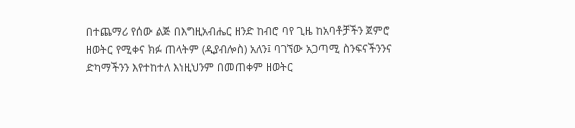በተጨማሪ የሰው ልጅ በእግዚአብሔር ዘንድ ከብሮ ባየ ጊዜ ከአባቶቻችን ጀምሮ ዘወትር የሚቀና ክፉ ጠላትም (ዲያብሎስ) አለን፤ ባገኘው አጋጣሚ ስንፍናችንንና ድካማችንን እየተከተለ እነዚህንም በመጠቀም ዘወትር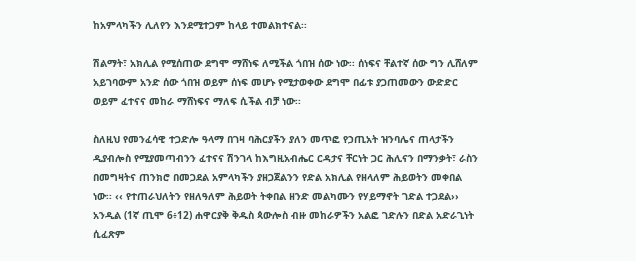ከአምላካችን ሊለየን እንደሚተጋም ከላይ ተመልክተናል፡፡

ሽልማት፣ አክሊል የሚሰጠው ደግሞ ማሸነፍ ለሚችል ጎበዝ ሰው ነው፡፡ ሰነፍና ቸልተኛ ሰው ግን ሊሸለም አይገባውም አንድ ሰው ጎበዝ ወይም ሰነፍ መሆኑ የሚታወቀው ደግሞ በፊቱ ያጋጠመውን ውድድር ወይም ፈተናና መከራ ማሸነፍና ማለፍ ሲችል ብቻ ነው፡፡

ስለዚህ የመንፈሳዊ ተጋድሎ ዓላማ በገዛ ባሕርያችን ያለን መጥፎ የኃጢአት ዝንባሌና ጠላታችን ዲያብሎስ የሚያመጣብንን ፈተናና ሽንገላ ከእግዚአብሔር ርዳታና ቸርነት ጋር ሕሊናን በማንቃት፣ ራስን በመግዛትና ጠንክሮ በመጋደል አምላካችን ያዘጋጀልንን የድል አክሊል የዘላለም ሕይወትን መቀበል ነው፡፡ ‹‹ የተጠራህለትን የዘለዓለም ሕይወት ትቀበል ዘንድ መልካሙን የሃይማኖት ገድል ተጋደል›› አንዲል (1ኛ ጢሞ 6፥12) ሐዋርያቅ ቅዱስ ጳውሎስ ብዙ መከራዎችን አልፎ ገድሉን በድል አድራጊነት ሲፈጽም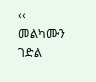‹‹ መልካሙን ገድል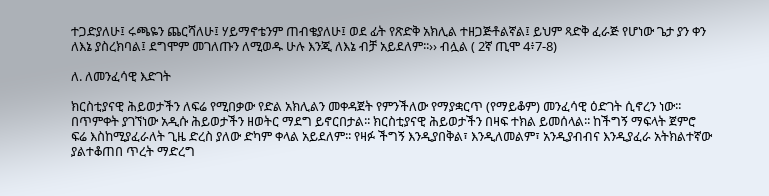ተጋድያለሁ፤ ሩጫዬን ጨርሻለሁ፤ ሃይማኖቴንም ጠብቄያለሁ፤ ወደ ፊት የጽድቅ አክሊል ተዘጋጅቶልኛል፤ ይህም ጻድቅ ፈራጅ የሆነው ጌታ ያን ቀን ለእኔ ያስረክባል፤ ደግሞም መገለጡን ለሚወዱ ሁሉ እንጂ ለእኔ ብቻ አይደለም፡፡›› ብሏል ( 2ኛ ጢሞ 4፥7-8)

ለ. ለመንፈሳዊ እድገት

ክርስቲያናዊ ሕይወታችን ለፍሬ የሚበቃው የድል አክሊልን መቀዳጀት የምንችለው የማያቋርጥ (የማይቆም) መንፈሳዊ ዕድገት ሲኖረን ነው፡፡ በጥምቀት ያገኘነው አዲሱ ሕይወታችን ዘወትር ማደግ ይኖርበታል፡፡ ክርስቲያናዊ ሕይወታችን በዛፍ ተክል ይመሰላል፡፡ ከችግኝ ማፍላት ጀምሮ ፍሬ እስከሚያፈራለት ጊዜ ድረስ ያለው ድካም ቀላል አይደለም፡፡ የዛፉ ችግኝ እንዲያበቅል፣ እንዲለመልም፣ አንዲያብብና እንዲያፈራ አትክልተኛው ያልተቆጠበ ጥረት ማድረግ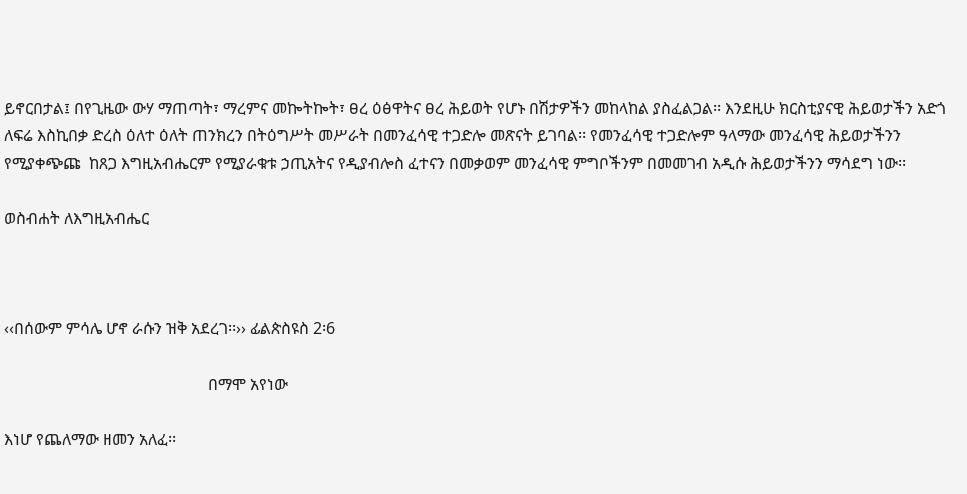ይኖርበታል፤ በየጊዜው ውሃ ማጠጣት፣ ማረምና መኰትኰት፣ ፀረ ዕፅዋትና ፀረ ሕይወት የሆኑ በሽታዎችን መከላከል ያስፈልጋል፡፡ እንደዚሁ ክርስቲያናዊ ሕይወታችን አድጎ ለፍሬ እስኪበቃ ድረስ ዕለተ ዕለት ጠንክረን በትዕግሥት መሥራት በመንፈሳዊ ተጋድሎ መጽናት ይገባል፡፡ የመንፈሳዊ ተጋድሎም ዓላማው መንፈሳዊ ሕይወታችንን የሚያቀጭጩ  ከጸጋ እግዚአብሔርም የሚያራቁቱ ኃጢአትና የዲያብሎስ ፈተናን በመቃወም መንፈሳዊ ምግቦችንም በመመገብ አዲሱ ሕይወታችንን ማሳደግ ነው፡፡

ወስብሐት ለእግዚአብሔር



‹‹በሰውም ምሳሌ ሆኖ ራሱን ዝቅ አደረገ፡፡›› ፊልጵስዩስ 2፡6

                                                   በማሞ አየነው

እነሆ የጨለማው ዘመን አለፈ፡፡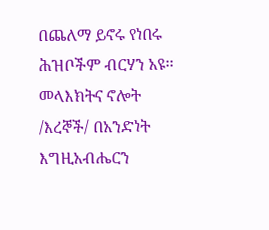በጨለማ ይኖሩ የነበሩ ሕዝቦችም ብርሃን አዩ፡፡ መላእክትና ኖሎት /እረኞች/ በአንድነት እግዚአብሔርን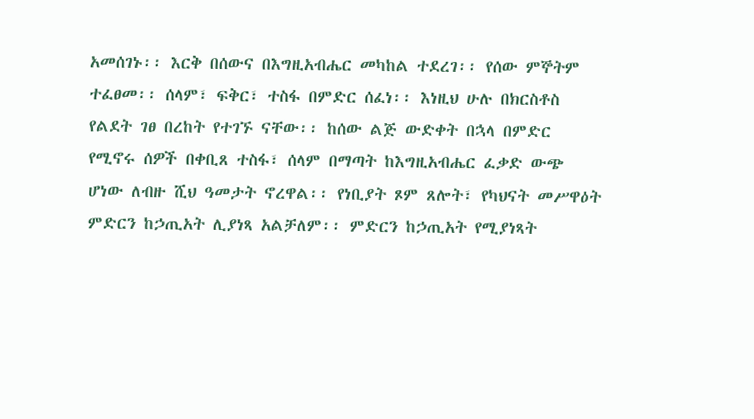አመሰገኑ፡፡ እርቅ በሰውና በእግዚአብሔር መካከል ተደረገ፡፡ የሰው ምኞትም ተፈፀመ፡፡ ሰላም፣ ፍቅር፣ ተስፋ በምድር ሰፈነ፡፡ እነዚህ ሁሉ በክርስቶስ የልደት ገፀ በረከት የተገኙ ናቸው፡፡ ከሰው ልጅ ውድቀት በኋላ በምድር የሚኖሩ ሰዎች በቀቢጸ ተስፋ፣ ሰላም በማጣት ከእግዚአብሔር ፈቃድ ውጭ ሆነው ለብዙ ሺህ ዓመታት ኖረዋል፡፡ የነቢያት ጾም ጸሎት፣ የካህናት መሥዋዕት ምድርን ከኃጢአት ሊያነጻ አልቻለም፡፡ ምድርን ከኃጢአት የሚያነጻት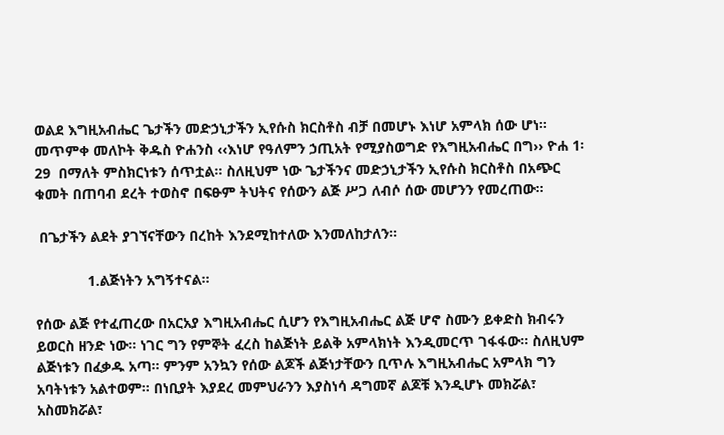ወልደ እግዚአብሔር ጌታችን መድኃኒታችን ኢየሱስ ክርስቶስ ብቻ በመሆኑ እነሆ አምላክ ሰው ሆነ፡፡ መጥምቀ መለኮት ቅዱስ ዮሐንስ ‹‹እነሆ የዓለምን ኃጢአት የሚያስወግድ የእግዚአብሔር በግ›› ዮሐ 1፡29  በማለት ምስክርነቱን ሰጥቷል፡፡ ስለዚህም ነው ጌታችንና መድኃኒታችን ኢየሱስ ክርስቶስ በአጭር ቁመት በጠባብ ደረት ተወስኖ በፍፁም ትህትና የሰውን ልጅ ሥጋ ለብሶ ሰው መሆንን የመረጠው፡፡

 በጌታችን ልደት ያገኘናቸውን በረከት እንደሚከተለው እንመለከታለን፡፡

             1.ልጅነትን አግኝተናል፡፡

የሰው ልጅ የተፈጠረው በአርአያ እግዚአብሔር ሲሆን የእግዚአብሔር ልጅ ሆኖ ስሙን ይቀድስ ክብሩን ይወርስ ዘንድ ነው፡፡ ነገር ግን የምኞት ፈረስ ከልጅነት ይልቅ አምላክነት እንዲመርጥ ገፋፋው፡፡ ስለዚህም ልጅነቱን በፈቃዱ አጣ፡፡ ምንም አንኳን የሰው ልጆች ልጅነታቸውን ቢጥሉ እግዚአብሔር አምላክ ግን አባትነቱን አልተወም፡፡ በነቢያት እያደረ መምህራንን እያስነሳ ዳግመኛ ልጆቹ እንዲሆኑ መክሯል፣ አስመክሯል፣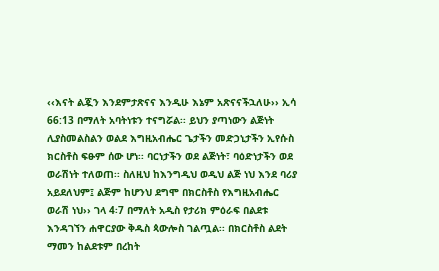‹‹እናት ልጇን እንደምታጽናና እንዲሁ እኔም አጽናናችኋለሁ›› ኢሳ 66:13 በማለት አባትነቱን ተናግሯል፡፡ ይህን ያጣነውን ልጅነት ሊያስመልስልን ወልደ እግዚአብሔር ጌታችን መድኃኒታችን ኢየሱስ ክርስቶስ ፍፁም ሰው ሆነ፡፡ ባርነታችን ወደ ልጅነት፣ ባዕድነታችን ወደ ወራሽነት ተለወጠ፡፡ ስለዚህ ከእንግዲህ ወዲህ ልጅ ነህ እንደ ባሪያ አይደለህም፤ ልጅም ከሆንህ ደግሞ በክርስቶስ የእግዚአብሔር ወራሽ ነህ›› ገላ 4፡7 በማለት አዲስ የታሪክ ምዕራፍ በልደቱ እንዳገኘን ሐዋርያው ቅዱስ ጳውሎስ ገልጧል፡፡ በክርስቶስ ልደት ማመን ከልደቱም በረከት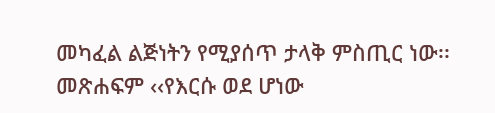መካፈል ልጅነትን የሚያሰጥ ታላቅ ምስጢር ነው፡፡ መጽሐፍም ‹‹የእርሱ ወደ ሆነው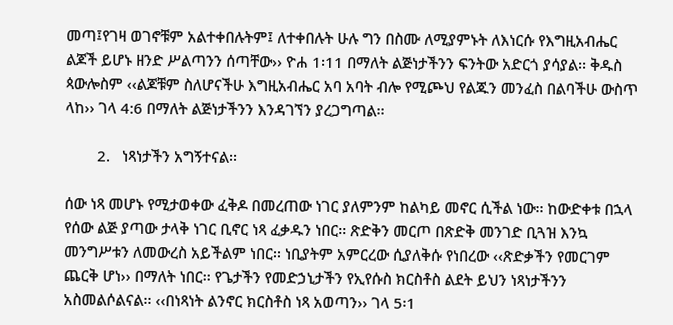መጣ፤የገዛ ወገኖቹም አልተቀበሉትም፤ ለተቀበሉት ሁሉ ግን በስሙ ለሚያምኑት ለእነርሱ የእግዚአብሔር ልጆች ይሆኑ ዘንድ ሥልጣንን ሰጣቸው›› ዮሐ 1፡11 በማለት ልጅነታችንን ፍንትው አድርጎ ያሳያል፡፡ ቅዱስ ጳውሎስም ‹‹ልጆቹም ስለሆናችሁ እግዚአብሔር አባ አባት ብሎ የሚጮህ የልጁን መንፈስ በልባችሁ ውስጥ ላከ›› ገላ 4:6 በማለት ልጅነታችንን እንዳገኘን ያረጋግጣል፡፡

        2.   ነጻነታችን አግኝተናል፡፡

ሰው ነጻ መሆኑ የሚታወቀው ፈቅዶ በመረጠው ነገር ያለምንም ከልካይ መኖር ሲችል ነው፡፡ ከውድቀቱ በኋላ የሰው ልጅ ያጣው ታላቅ ነገር ቢኖር ነጻ ፈቃዱን ነበር፡፡ ጽድቅን መርጦ በጽድቅ መንገድ ቢጓዝ እንኳ መንግሥቱን ለመውረስ አይችልም ነበር፡፡ ነቢያትም አምርረው ሲያለቅሱ የነበረው ‹‹ጽድቃችን የመርገም ጨርቅ ሆነ›› በማለት ነበር፡፡ የጌታችን የመድኃኒታችን የኢየሱስ ክርስቶስ ልደት ይህን ነጻነታችንን አስመልሶልናል፡፡ ‹‹በነጻነት ልንኖር ክርስቶስ ነጻ አወጣን›› ገላ 5፡1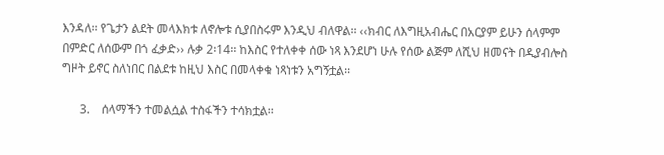እንዳለ፡፡ የጌታን ልደት መላእክቱ ለኖሎቱ ሲያበስሩም እንዲህ ብለዋል፡፡ ‹‹ክብር ለእግዚአብሔር በአርያም ይሁን ሰላምም በምድር ለሰውም በጎ ፈቃድ›› ሉቃ 2፡14፡፡ ከእስር የተለቀቀ ሰው ነጻ እንደሆነ ሁሉ የሰው ልጅም ለሺህ ዘመናት በዲያብሎስ ግዞት ይኖር ስለነበር በልደቱ ከዚህ እስር በመላቀቁ ነጻነቱን አግኝቷል፡፡

      3.    ሰላማችን ተመልሷል ተስፋችን ተሳክቷል፡፡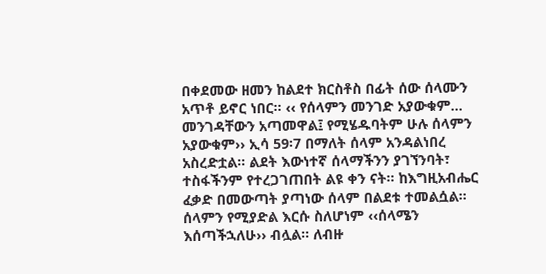በቀደመው ዘመን ከልደተ ክርስቶስ በፊት ሰው ሰላሙን አጥቶ ይኖር ነበር፡፡ ‹‹ የሰላምን መንገድ አያውቁም… መንገዳቸውን አጣመዋል፤ የሚሄዱባትም ሁሉ ሰላምን አያውቁም›› ኢሳ 59፡7 በማለት ሰላም አንዳልነበረ አስረድቷል፡፡ ልደት እውነተኛ ሰላማችንን ያገኘንባት፣ ተስፋችንም የተረጋገጠበት ልዩ ቀን ናት፡፡ ከእግዚአብሔር ፈቃድ በመውጣት ያጣነው ሰላም በልደቱ ተመልሷል፡፡ ሰላምን የሚያድል እርሱ ስለሆነም ‹‹ሰላሜን እሰጣችኋለሁ›› ብሏል፡፡ ለብዙ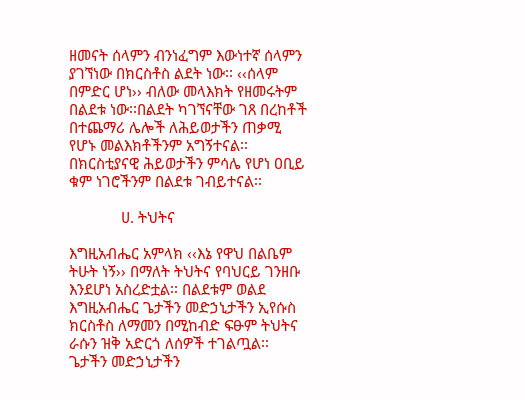ዘመናት ሰላምን ብንነፈግም እውነተኛ ሰላምን ያገኘነው በክርስቶስ ልደት ነው፡፡ ‹‹ሰላም በምድር ሆነ›› ብለው መላእክት የዘመሩትም በልደቱ ነው፡፡በልደት ካገኘናቸው ገጸ በረከቶች በተጨማሪ ሌሎች ለሕይወታችን ጠቃሚ የሆኑ መልእክቶችንም አግኝተናል፡፡ በክርስቲያናዊ ሕይወታችን ምሳሌ የሆነ ዐቢይ ቁም ነገሮችንም በልደቱ ገብይተናል፡፡

             ሀ. ትህትና

እግዚአብሔር አምላክ ‹‹እኔ የዋህ በልቤም ትሁት ነኝ›› በማለት ትህትና የባህርይ ገንዘቡ እንደሆነ አስረድቷል፡፡ በልደቱም ወልደ እግዚአብሔር ጌታችን መድኃኒታችን ኢየሱስ ክርስቶስ ለማመን በሚከብድ ፍፁም ትህትና ራሱን ዝቅ አድርጎ ለሰዎች ተገልጧል፡፡ ጌታችን መድኃኒታችን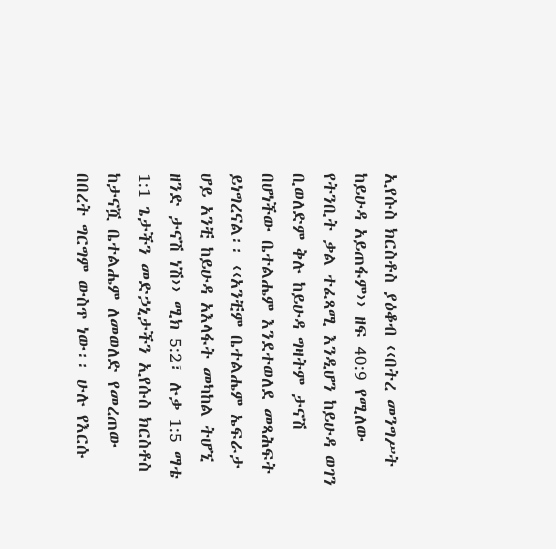ኢየሱስ ክርስቶስ ያዕቆብ ‹‹በትረ መንግሥት ከይሁዳ አይጠፋም›› ዘፍ 40:9 የሚለው የትንቢት ቃል ተፈጻሚ እንዲሆን ከይሁዳ ወገን ቢወለድም ቅሉ ከይሁዳ ግዛትም ታናሽ በሆነችው ቤተልሔም እንደተወለደ መጻሕፍት ይነግረናል፡፡ ‹‹አንቺም ቤተልሔም ኤፍራታ ሆይ አንቺ ከይሁዳ አእላፋት መካከል ትሆኚ ዘንድ ታናሽ ነሽ›› ሚክ 5:2፣ ሉቃ 1:5 ማቴ 1:1 ጌታችን መድኃኒታችን ኢየሱስ ክርስቶስ ከታናሿ ቤተልሔም ለመወለድ የመረጠው በበረት ግርግም ውስጥ ነው፡፡ ሁሉ የእርሱ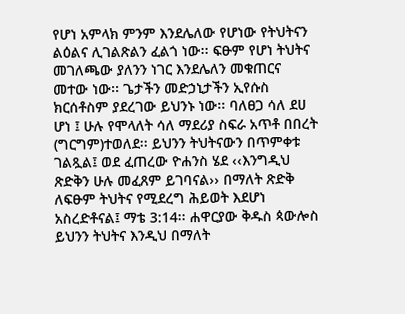የሆነ አምላክ ምንም እንደሌለው የሆነው የትህትናን ልዕልና ሊገልጽልን ፈልጎ ነው፡፡ ፍፁም የሆነ ትህትና መገለጫው ያለንን ነገር እንደሌለን መቁጠርና  መተው ነው፡፡ ጌታችን መድኃኒታችን ኢየሱስ ክርሰቶስም ያደረገው ይህንኑ ነው፡፡ ባለፀጋ ሳለ ደሀ ሆነ ፤ ሁሉ የሞላለት ሳለ ማደሪያ ስፍራ አጥቶ በበረት (ግርግም)ተወለደ፡፡ ይህንን ትህትናውን በጥምቀቱ ገልጿል፤ ወደ ፈጠረው ዮሐንስ ሄደ ‹‹እንግዲህ ጽድቅን ሁሉ መፈጸም ይገባናል›› በማለት ጽድቅ ለፍፁም ትህትና የሚደረግ ሕይወት እደሆነ አስረድቶናል፤ ማቴ 3:14፡፡ ሐዋርያው ቅዱስ ጳውሎስ ይህንን ትህትና እንዲህ በማለት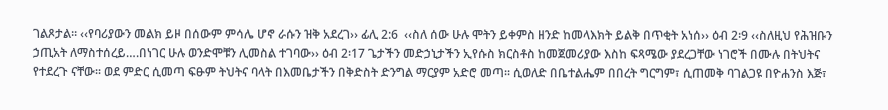ገልጾታል፡፡ ‹‹የባሪያውን መልክ ይዞ በሰውም ምሳሌ ሆኖ ራሱን ዝቅ አደረገ›› ፊሊ 2:6  ‹‹ስለ ሰው ሁሉ ሞትን ይቀምስ ዘንድ ከመላእክት ይልቅ በጥቂት አነሰ›› ዕብ 2፡9 ‹‹ስለዚህ የሕዝቡን ኃጢአት ለማስተሰረይ….በነገር ሁሉ ወንድሞቹን ሊመስል ተገባው›› ዕብ 2፡17 ጌታችን መድኃኒታችን ኢየሱስ ክርስቶስ ከመጀመሪያው እስከ ፍጻሜው ያደረጋቸው ነገሮች በሙሉ በትህትና የተደረጉ ናቸው፡፡ ወደ ምድር ሲመጣ ፍፁም ትህትና ባላት በእመቤታችን በቅድስት ድንግል ማርያም አድሮ መጣ፡፡ ሲወለድ በቤተልሔም በበረት ግርግም፣ ሲጠመቅ ባገልጋዩ በዮሐንስ እጅ፣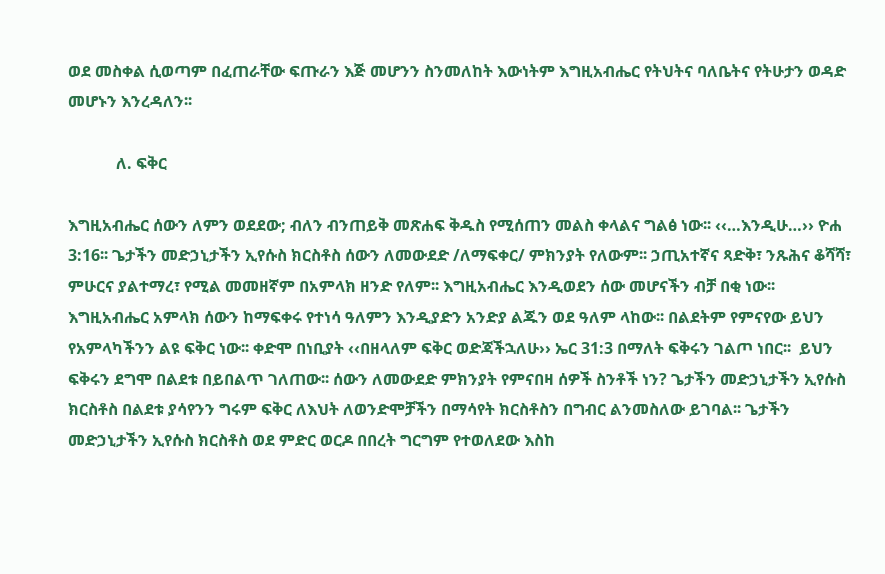ወደ መስቀል ሲወጣም በፈጠራቸው ፍጡራን እጅ መሆንን ስንመለከት እውነትም እግዚአብሔር የትህትና ባለቤትና የትሁታን ወዳድ መሆኑን እንረዳለን፡፡

            ለ. ፍቅር

እግዚአብሔር ሰውን ለምን ወደደው; ብለን ብንጠይቅ መጽሐፍ ቅዱስ የሚሰጠን መልስ ቀላልና ግልፅ ነው፡፡ ‹‹…እንዲሁ…›› ዮሐ 3:16፡፡ ጌታችን መድኃኒታችን ኢየሱስ ክርስቶስ ሰውን ለመውደድ /ለማፍቀር/ ምክንያት የለውም፡፡ ኃጢአተኛና ጻድቅ፣ ንጹሕና ቆሻሻ፣ ምሁርና ያልተማረ፣ የሚል መመዘኛም በአምላክ ዘንድ የለም፡፡ እግዚአብሔር እንዲወደን ሰው መሆናችን ብቻ በቂ ነው፡፡ እግዚአብሔር አምላክ ሰውን ከማፍቀሩ የተነሳ ዓለምን እንዲያድን አንድያ ልጁን ወደ ዓለም ላከው፡፡ በልደትም የምናየው ይህን የአምላካችንን ልዩ ፍቅር ነው፡፡ ቀድሞ በነቢያት ‹‹በዘላለም ፍቅር ወድጃችኋለሁ›› ኤር 31:3 በማለት ፍቅሩን ገልጦ ነበር፡፡  ይህን ፍቅሩን ደግሞ በልደቱ በይበልጥ ገለጠው፡፡ ሰውን ለመውደድ ምክንያት የምናበዛ ሰዎች ስንቶች ነን? ጌታችን መድኃኒታችን ኢየሱስ ክርስቶስ በልደቱ ያሳየንን ግሩም ፍቅር ለእህት ለወንድሞቻችን በማሳየት ክርስቶስን በግብር ልንመስለው ይገባል፡፡ ጌታችን መድኃኒታችን ኢየሱስ ክርስቶስ ወደ ምድር ወርዶ በበረት ግርግም የተወለደው እስከ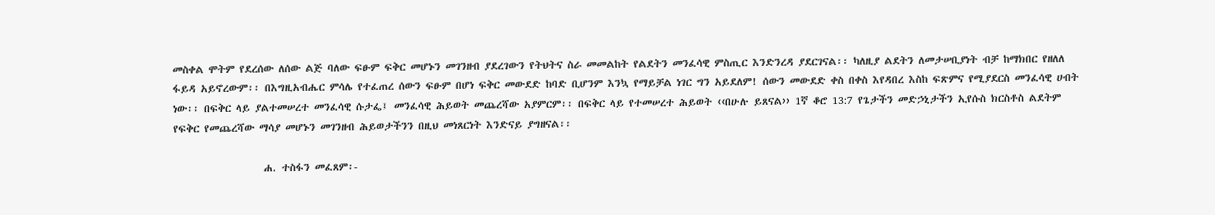መስቀል ሞትም የደረሰው ለሰው ልጅ ባለው ፍፁም ፍቅር መሆኑን መገንዘብ ያደረገውን የትህትና ስራ መመልከት የልደትን መንፈሳዊ ምስጢር እንድንረዳ ያደርገናል፡፡ ካለዚያ ልደትን ለመታሠቢያነት ብቻ ከማክበር የዘለለ ፋይዳ አይኖረውም፡፡ በእግዚአብሔር ምሳሌ የተፈጠረ ሰውን ፍፁም በሆነ ፍቅር መውደድ ከባድ ቢሆንም እንኳ የማይቻል ነገር ግን አይደለም! ሰውን መውደድ ቀስ በቀስ እየዳበረ እስከ ፍጽምና የሚያደርስ መንፈሳዊ ሀብት ነው፡፡ በፍቅር ላይ ያልተመሠረተ መንፈሳዊ ሱታፌ፤ መንፈሳዊ ሕይወት መጨረሻው አያምርም፡፡ በፍቅር ላይ የተመሠረተ ሕይወት ‹‹በሁሉ ይጸናል›› 1ኛ ቆሮ 13:7 የጌታችን መድኃኒታችን ኢየሱስ ክርስቶስ ልደትም የፍቅር የመጨረሻው ማሳያ መሆኑን መገንዘብ ሕይወታችንን በዚህ መነጸርነት እንድናይ ያግዘናል፡፡

                  ሐ. ተስፋን መፈጸም፡-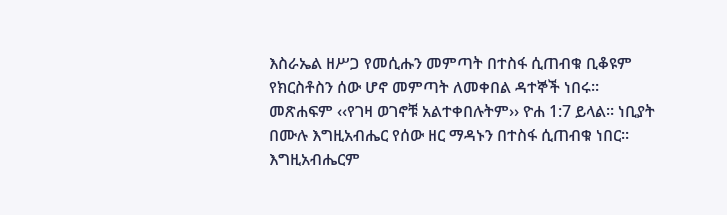እስራኤል ዘሥጋ የመሲሑን መምጣት በተስፋ ሲጠብቁ ቢቆዩም የክርስቶስን ሰው ሆኖ መምጣት ለመቀበል ዳተኞች ነበሩ፡፡ መጽሐፍም ‹‹የገዛ ወገኖቹ አልተቀበሉትም›› ዮሐ 1:7 ይላል፡፡ ነቢያት በሙሉ እግዚአብሔር የሰው ዘር ማዳኑን በተስፋ ሲጠብቁ ነበር፡፡ እግዚአብሔርም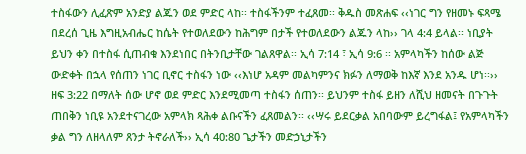ተስፋውን ሊፈጽም አንድያ ልጁን ወደ ምድር ላከ፡፡ ተስፋችንም ተፈጸመ፡፡ ቅዱስ መጽሐፍ ‹‹ነገር ግን የዘመኑ ፍጻሜ በደረሰ ጊዜ እግዚአብሔር ከሴት የተወለደውን ከሕግም በታች የተወለደውን ልጁን ላከ›› ገላ 4:4 ይላል፡፡ ነቢያት ይህን ቀን በተስፋ ሲጠብቁ እንደነበር በትንቢታቸው ገልጸዋል፡፡ ኢሳ 7:14 ፣ ኢሳ 9:6 ፡፡ አምላካችን ከሰው ልጅ ውድቀት በኋላ የሰጠን ነገር ቢኖር ተስፋን ነው ‹‹እነሆ አዳም መልካምንና ክፉን ለማወቅ ከእኛ እንደ አንዱ ሆነ፡፡›› ዘፍ 3:22 በማለት ሰው ሆኖ ወደ ምድር እንደሚመጣ ተስፋን ሰጠን፡፡ ይህንም ተስፋ ይዘን ለሺህ ዘመናት በጉጉት ጠበቅን ነቢዩ አንደተናገረው አምላክ ጻሕቀ ልቡናችን ፈጸመልን፡፡ ‹‹ሣሩ ይደርቃል አበባውም ይረግፋል፤ የአምላካችን ቃል ግን ለዘላለም ጸንታ ትኖራለች›› ኢሳ 40:80 ጌታችን መድኃኒታችን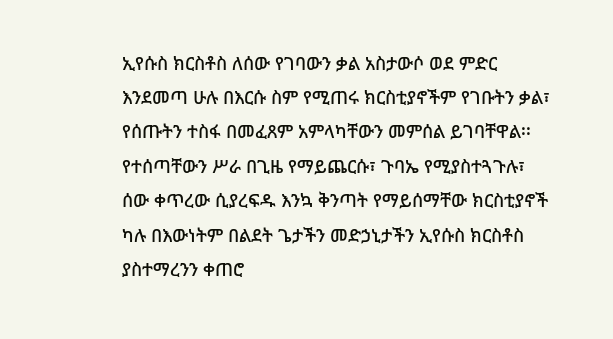ኢየሱስ ክርስቶስ ለሰው የገባውን ቃል አስታውሶ ወደ ምድር እንደመጣ ሁሉ በእርሱ ስም የሚጠሩ ክርስቲያኖችም የገቡትን ቃል፣ የሰጡትን ተስፋ በመፈጸም አምላካቸውን መምሰል ይገባቸዋል፡፡ የተሰጣቸውን ሥራ በጊዜ የማይጨርሱ፣ ጉባኤ የሚያስተጓጉሉ፣ ሰው ቀጥረው ሲያረፍዱ እንኳ ቅንጣት የማይሰማቸው ክርስቲያኖች ካሉ በእውነትም በልደት ጌታችን መድኃኒታችን ኢየሱስ ክርስቶስ ያስተማረንን ቀጠሮ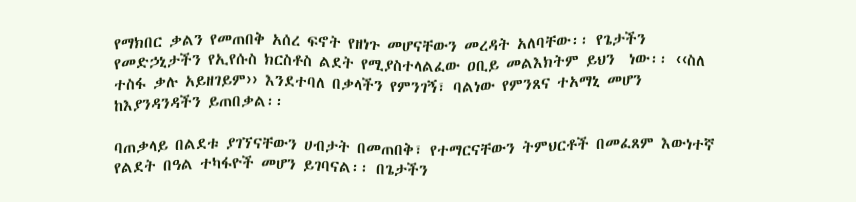የማክበር ቃልን የመጠበቅ አሰረ ፍኖት የዘነጉ መሆናቸውን መረዳት አለባቸው፡፡ የጌታችን የመድኃኒታችን የኢየሱስ ክርስቶስ ልደት የሚያስተላልፈው ዐቢይ መልእክትም ይህን  ነው፡፡ ‹‹ስለ ተስፋ ቃሉ አይዘገይም›› እንደተባለ በቃላችን የምንገኝ፣ ባልነው የምንጸና ተአማኒ መሆን ከእያንዳንዳችን ይጠበቃል፡፡

ባጠቃላይ በልደቱ ያገኘናቸውን ሀብታት በመጠበቅ፣ የተማርናቸውን ትምህርቶች በመፈጸም እውነተኛ የልደት በዓል ተካፋዮች መሆን ይገባናል፡፡ በጌታችን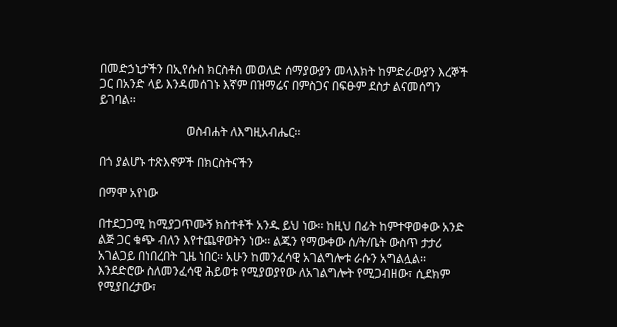በመድኃኒታችን በኢየሱስ ክርስቶስ መወለድ ሰማያውያን መላእክት ከምድራውያን እረኞች ጋር በአንድ ላይ እንዳመሰገኑ እኛም በዝማሬና በምስጋና በፍፁም ደስታ ልናመሰግን ይገባል፡፡

                             ወስብሐት ለእግዚአብሔር፡፡

በጎ ያልሆኑ ተጽእኖዎች በክርስትናችን

በማሞ አየነው

በተደጋጋሚ ከሚያጋጥሙኝ ክስተቶች አንዱ ይህ ነው፡፡ ከዚህ በፊት ከምተዋወቀው አንድ ልጅ ጋር ቁጭ ብለን እየተጨዋወትን ነው፡፡ ልጁን የማውቀው ሰ/ት/ቤት ውስጥ ታታሪ አገልጋይ በነበረበት ጊዜ ነበር፡፡ አሁን ከመንፈሳዊ አገልግሎቱ ራሱን አግልሏል፡፡ እንደድሮው ስለመንፈሳዊ ሕይወቱ የሚያወያየው ለአገልግሎት የሚጋብዘው፣ ሲደክም የሚያበረታው፣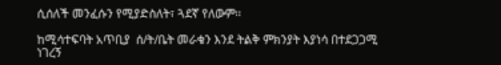ሲሰለች መንፈሱን የሚያድስለት፣ ጓደኛ የለውም፡፡

ከሚሳተፍባት አጥቢያ  ሰ/ት/ቤት መራቁን እንደ ትልቅ ምክንያት እያነሳ በተደጋጋሚ ነገረኝ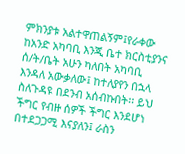ምክንያቱ አልተዋጠልኝም፤የራቀው ከአንድ አካባቢ እንጂ ቤተ ክርስቲያንና ሰ/ት/ቤት አሁን ካለበት አካባቢ እንዳለ አውቃለው፤ ከተለያየን በኋላ ስለጉዳዩ በደንብ አሰብኩበት፡፡ ይህ ችግር የብዙ ሰዎች ችግር እንደሆነ በተደጋጋሚ እናያለን፤ ራስን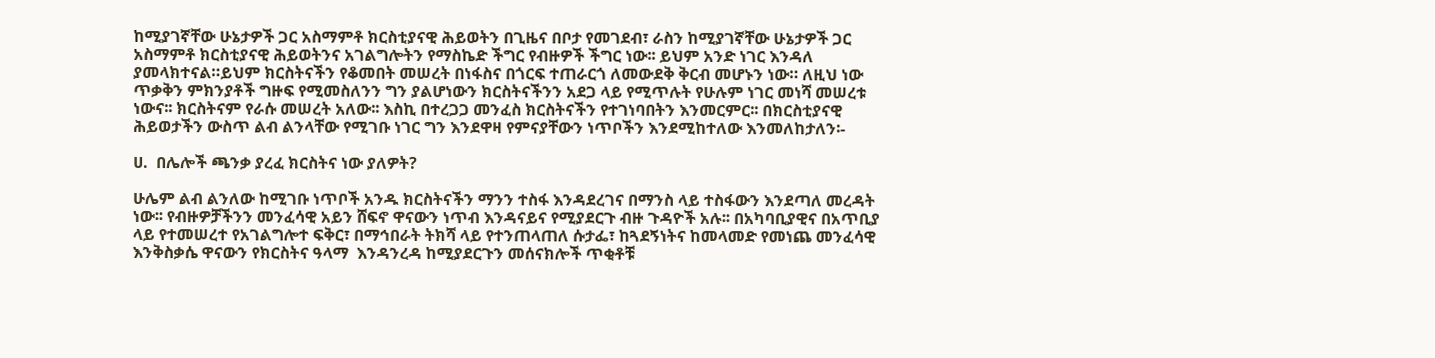ከሚያገኛቸው ሁኔታዎች ጋር አስማምቶ ክርስቲያናዊ ሕይወትን በጊዜና በቦታ የመገደብ፣ ራስን ከሚያገኛቸው ሁኔታዎች ጋር አስማምቶ ክርስቲያናዊ ሕይወትንና አገልግሎትን የማስኬድ ችግር የብዙዎች ችግር ነው፡፡ ይህም አንድ ነገር እንዳለ ያመላክተናል።ይህም ክርስትናችን የቆመበት መሠረት በነፋስና በጎርፍ ተጠራርጎ ለመውደቅ ቅርብ መሆኑን ነው። ለዚህ ነው ጥቃቅን ምክንያቶች ግዙፍ የሚመስለንን ግን ያልሆነውን ክርስትናችንን አደጋ ላይ የሚጥሉት የሁሉም ነገር መነሻ መሠረቱ ነውና፡፡ ክርስትናም የራሱ መሠረት አለው፡፡ እስኪ በተረጋጋ መንፈስ ክርስትናችን የተገነባበትን እንመርምር፡፡ በክርስቲያናዊ ሕይወታችን ውስጥ ልብ ልንላቸው የሚገቡ ነገር ግን እንደዋዛ የምናያቸውን ነጥቦችን እንደሚከተለው እንመለከታለን፡-

ሀ.  በሌሎች ጫንቃ ያረፈ ክርስትና ነው ያለዎት?

ሁሌም ልብ ልንለው ከሚገቡ ነጥቦች አንዱ ክርስትናችን ማንን ተስፋ እንዳደረገና በማንስ ላይ ተስፋውን እንደጣለ መረዳት ነው፡፡ የብዙዎቻችንን መንፈሳዊ አይን ሸፍኖ ዋናውን ነጥብ እንዳናይና የሚያደርጉ ብዙ ጉዳዮች አሉ፡፡ በአካባቢያዊና በአጥቢያ ላይ የተመሠረተ የአገልግሎተ ፍቅር፣ በማኅበራት ትክሻ ላይ የተንጠላጠለ ሱታፌ፣ ከጓደኝነትና ከመላመድ የመነጨ መንፈሳዊ እንቅስቃሴ ዋናውን የክርስትና ዓላማ  እንዳንረዳ ከሚያደርጉን መሰናክሎች ጥቂቶቹ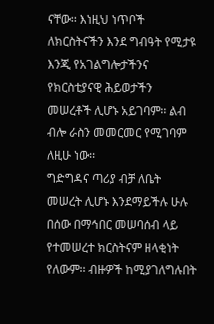ናቸው፡፡ እነዚህ ነጥቦች ለክርስትናችን እንደ ግብዓት የሚታዩ እንጂ የአገልግሎታችንና የክርስቲያናዊ ሕይወታችን መሠረቶች ሊሆኑ አይገባም፡፡ ልብ ብሎ ራስን መመርመር የሚገባም ለዚሁ ነው፡፡
ግድግዳና ጣሪያ ብቻ ለቤት መሠረት ሊሆኑ እንደማይችሉ ሁሉ በሰው በማኅበር መሠባሰብ ላይ የተመሠረተ ክርስትናም ዘላቂነት የለውም፡፡ ብዙዎች ከሚያገለግሉበት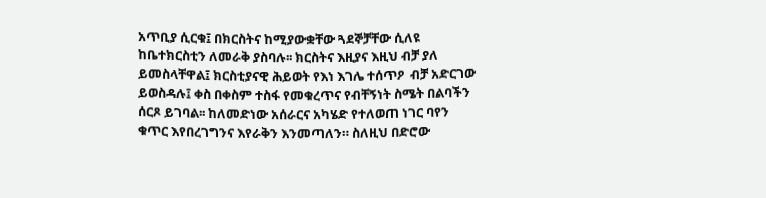አጥቢያ ሲርቁ፤ በክርስትና ከሚያውቋቸው ጓደኞቻቸው ሲለዩ ከቤተክርስቲን ለመራቅ ያስባሉ፡፡ ክርስትና እዚያና እዚህ ብቻ ያለ ይመስላቸዋል፤ ክርስቲያናዊ ሕይወት የእነ እገሌ ተሰጥዖ  ብቻ አድርገው ይወስዳሉ፤ ቀስ በቀስም ተስፋ የመቁረጥና የብቸኝነት ስሜት በልባችን ሰርጾ ይገባል፡፡ ከለመድነው አሰራርና አካሄድ የተለወጠ ነገር ባየን ቁጥር እየበረገግንና እየራቅን እንመጣለን። ስለዚህ በድሮው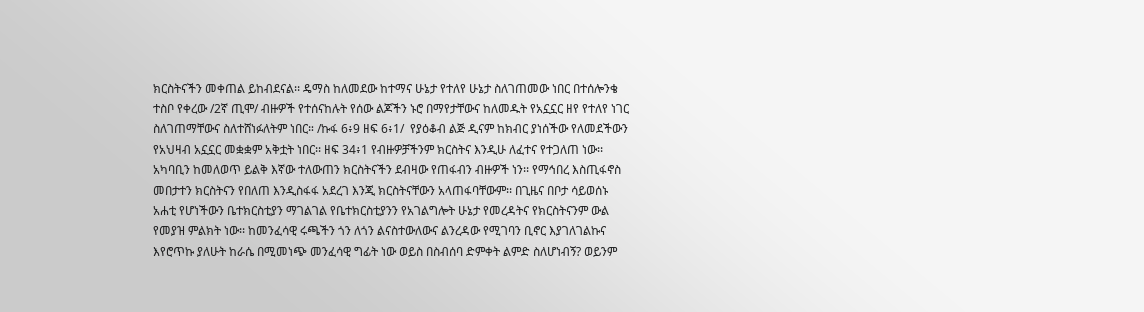ክርስትናችን መቀጠል ይከብደናል፡፡ ዴማስ ከለመደው ከተማና ሁኔታ የተለየ ሁኔታ ስለገጠመው ነበር በተሰሎንቄ ተስቦ የቀረው /2ኛ ጢሞ/ ብዙዎች የተሰናከሉት የሰው ልጆችን ኑሮ በማየታቸውና ከለመዱት የአኗኗር ዘየ የተለየ ነገር ስለገጠማቸውና ስለተሸነፉለትም ነበር። /ኩፋ 6፥9 ዘፍ 6፥1/  የያዕቆብ ልጅ ዲናም ከክብር ያነሰችው የለመደችውን የአህዛብ አኗኗር መቋቋም አቅቷት ነበር፡፡ ዘፍ 34፥1 የብዙዎቻችንም ክርስትና እንዲሁ ለፈተና የተጋለጠ ነው፡፡ አካባቢን ከመለወጥ ይልቅ እኛው ተለውጠን ክርስትናችን ደብዛው የጠፋብን ብዙዎች ነን፡፡ የማኅበረ እስጢፋኖስ መበታተን ክርስትናን የበለጠ እንዲስፋፋ አደረገ እንጂ ክርስትናቸውን አላጠፋባቸውም፡፡ በጊዜና በቦታ ሳይወሰኑ አሐቲ የሆነችውን ቤተክርስቲያን ማገልገል የቤተክርስቲያንን የአገልግሎት ሁኔታ የመረዳትና የክርስትናንም ውል የመያዝ ምልክት ነው፡፡ ከመንፈሳዊ ሩጫችን ጎን ለጎን ልናስተውለውና ልንረዳው የሚገባን ቢኖር እያገለገልኩና እየሮጥኩ ያለሁት ከራሴ በሚመነጭ መንፈሳዊ ግፊት ነው ወይስ በስብሰባ ድምቀት ልምድ ስለሆነብኝ? ወይንም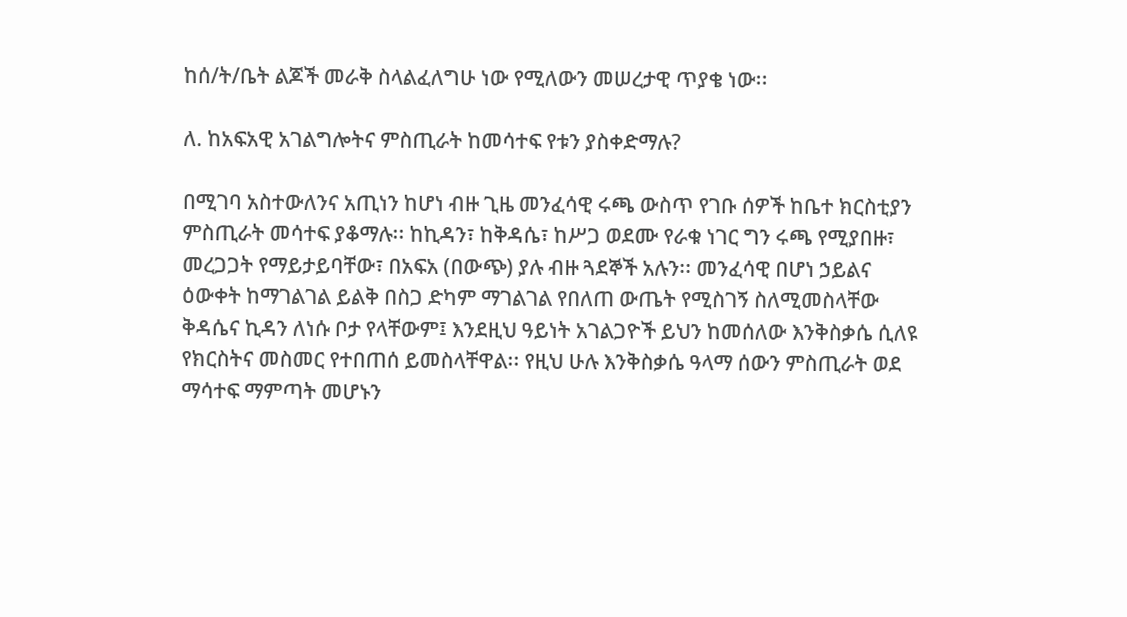ከሰ/ት/ቤት ልጆች መራቅ ስላልፈለግሁ ነው የሚለውን መሠረታዊ ጥያቄ ነው፡፡

ለ. ከአፍአዊ አገልግሎትና ምስጢራት ከመሳተፍ የቱን ያስቀድማሉ?

በሚገባ አስተውለንና አጢነን ከሆነ ብዙ ጊዜ መንፈሳዊ ሩጫ ውስጥ የገቡ ሰዎች ከቤተ ክርስቲያን ምስጢራት መሳተፍ ያቆማሉ፡፡ ከኪዳን፣ ከቅዳሴ፣ ከሥጋ ወደሙ የራቁ ነገር ግን ሩጫ የሚያበዙ፣ መረጋጋት የማይታይባቸው፣ በአፍአ (በውጭ) ያሉ ብዙ ጓደኞች አሉን፡፡ መንፈሳዊ በሆነ ኃይልና ዕውቀት ከማገልገል ይልቅ በስጋ ድካም ማገልገል የበለጠ ውጤት የሚስገኝ ስለሚመስላቸው ቅዳሴና ኪዳን ለነሱ ቦታ የላቸውም፤ እንደዚህ ዓይነት አገልጋዮች ይህን ከመሰለው እንቅስቃሴ ሲለዩ የክርስትና መስመር የተበጠሰ ይመስላቸዋል፡፡ የዚህ ሁሉ እንቅስቃሴ ዓላማ ሰውን ምስጢራት ወደ ማሳተፍ ማምጣት መሆኑን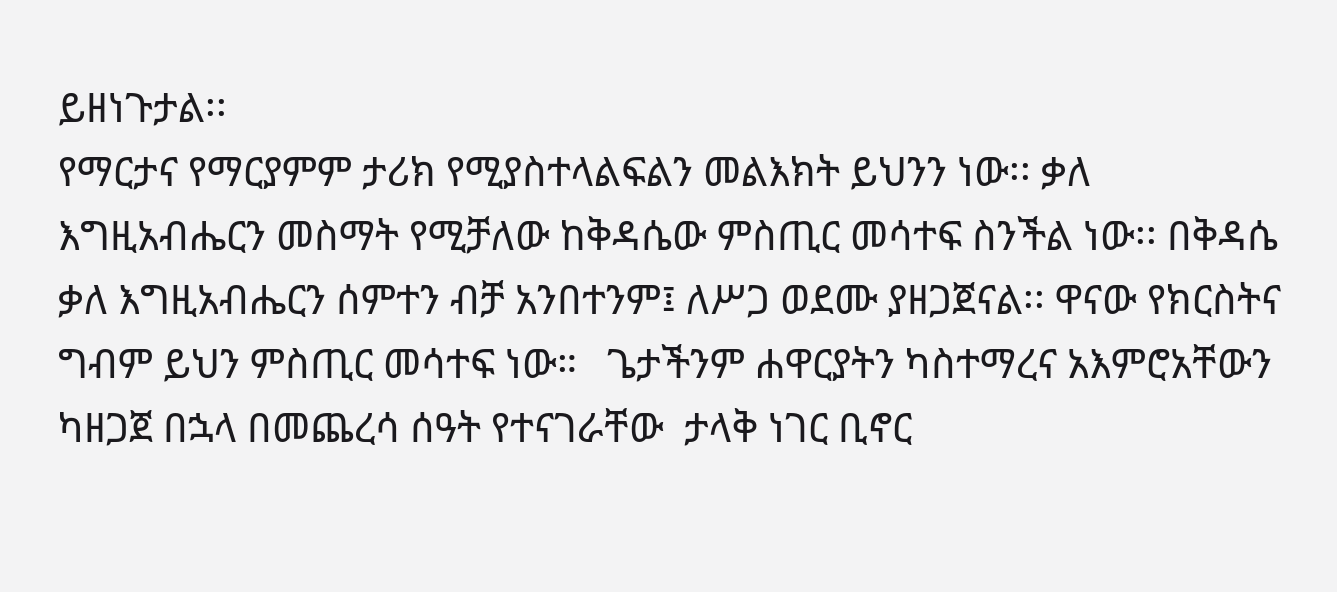ይዘነጉታል፡፡
የማርታና የማርያምም ታሪክ የሚያስተላልፍልን መልእክት ይህንን ነው፡፡ ቃለ እግዚአብሔርን መስማት የሚቻለው ከቅዳሴው ምስጢር መሳተፍ ስንችል ነው፡፡ በቅዳሴ ቃለ እግዚአብሔርን ሰምተን ብቻ አንበተንም፤ ለሥጋ ወደሙ ያዘጋጀናል፡፡ ዋናው የክርስትና ግብም ይህን ምስጢር መሳተፍ ነው።   ጌታችንም ሐዋርያትን ካስተማረና አእምሮአቸውን ካዘጋጀ በኋላ በመጨረሳ ሰዓት የተናገራቸው  ታላቅ ነገር ቢኖር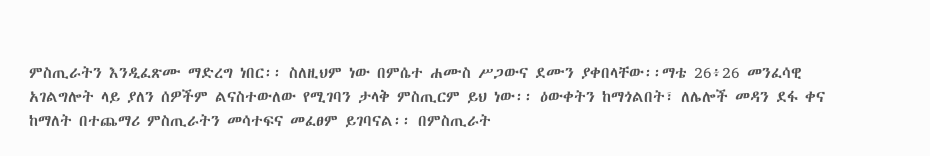ምስጢራትን እንዲፈጽሙ ማድረግ ነበር፡፡ ስለዚህም ነው በምሴተ ሐሙስ ሥጋውና ደሙን ያቀበላቸው፡፡ማቴ 26፥26 መንፈሳዊ አገልግሎት ላይ ያለን ሰዎችም ልናስተውለው የሚገባን ታላቅ ምስጢርም ይህ ነው፡፡ ዕውቀትን ከማጎልበት፣ ለሌሎች መዳን ደፋ ቀና ከማለት በተጨማሪ ምስጢራትን መሳተፍና መፈፀም ይገባናል፡፡ በምስጢራት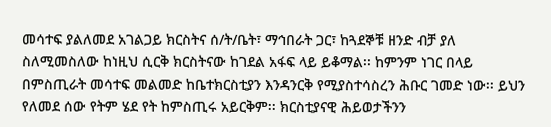መሳተፍ ያልለመደ አገልጋይ ክርስትና ሰ/ት/ቤት፣ ማኅበራት ጋር፣ ከጓደኞቹ ዘንድ ብቻ ያለ ስለሚመስለው ከነዚህ ሲርቅ ክርስትናው ከገደል አፋፍ ላይ ይቆማል፡፡ ከምንም ነገር በላይ በምስጢራት መሳተፍ መልመድ ከቤተክርስቲያን እንዳንርቅ የሚያስተሳስረን ሕቡር ገመድ ነው፡፡ ይህን የለመደ ሰው የትም ሄደ የት ከምስጢሩ አይርቅም፡፡ ክርስቲያናዊ ሕይወታችንን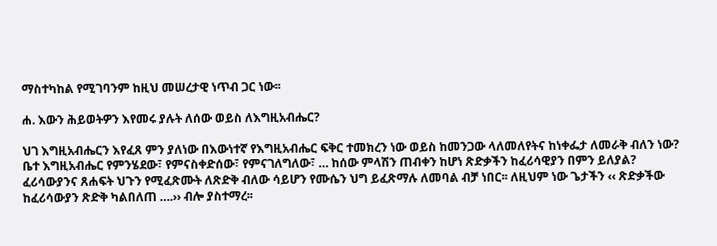ማስተካከል የሚገባንም ከዚህ መሠረታዊ ነጥብ ጋር ነው፡፡

ሐ. እውን ሕይወትዎን እየመሩ ያሉት ለሰው ወይስ ለእግዚአብሔር?

ህገ እግዚአብሔርን እየፈጸ ምን ያለነው በእውነተኛ የእግዚአብሔር ፍቅር ተመክረን ነው ወይስ ከመንጋው ላለመለየትና ከነቀፌታ ለመራቅ ብለን ነው? ቤተ እግዚአብሔር የምንሄደው፣ የምናስቀድሰው፣ የምናገለግለው፣ … ከሰው ምላሽን ጠብቀን ከሆነ ጽድቃችን ከፈሪሳዊያን በምን ይለያል? ፈሪሳውያንና ጸሐፍት ህጉን የሚፈጽሙት ለጽድቅ ብለው ሳይሆን የሙሴን ህግ ይፈጽማሉ ለመባል ብቻ ነበር፡፡ ለዚህም ነው ጌታችን ‹‹ ጽድቃችው ከፈሪሳውያን ጽድቅ ካልበለጠ ….›› ብሎ ያስተማረ፡፡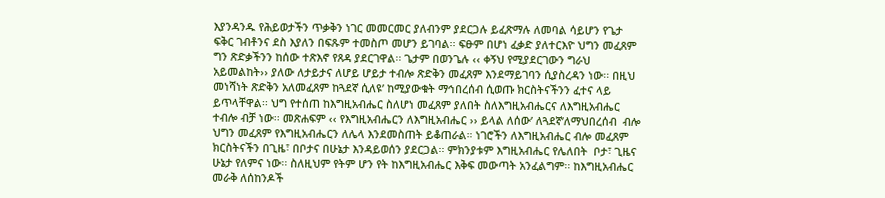እያንዳንዱ የሕይወታችን ጥቃቅን ነገር መመርመር ያለብንም ያደርጋሉ ይፈጽማሉ ለመባል ሳይሆን የጌታ ፍቅር ገብቶንና ደስ እያለን በፍጹም ተመስጦ መሆን ይገባል፡፡ ፍፁም በሆነ ፈቃድ ያለተርእዮ ህግን መፈጸም ግን ጽድቃችንን ከሰው ተጽእኖ የጸዳ ያደርገዋል፡፡ ጌታም በወንጌሉ ‹‹ ቀኝህ የሚያደርገውን ግራህ አይመልከት›› ያለው ለታይታና ለሆይ ሆይታ ተብሎ ጽድቅን መፈጸም እንደማይገባን ሲያስረዳን ነው፡፡ በዚህ መነሻነት ጽድቅን አለመፈጸም ከጓደኛ ሲለዩ’ ከሚያውቁት ማኅበረሰብ ሲወጡ ክርስትናችንን ፈተና ላይ ይጥላቸዋል፡፡ ህግ የተሰጠ ከእግዚአብሔር ስለሆነ መፈጸም ያለበት ስለእግዚአብሔርና ለእግዚአብሔር ተብሎ ብቻ ነው፡፡ መጽሐፍም ‹‹ የእግዚአብሔርን ለእግዚአብሔር ›› ይላል ለሰው’ ለጓደኛ’ለማህበረሰብ  ብሎ ህግን መፈጸም የእግዚአብሔርን ለሌላ እንደመስጠት ይቆጠራል። ነገሮችን ለእግዚአብሔር ብሎ መፈጸም ክርስትናችን በጊዜ፣ በቦታና በሁኔታ እንዳይወሰን ያደርጋል፡፡ ምክንያቱም እግዚአብሔር የሌለበት  ቦታ፣ ጊዜና ሁኔታ የለምና ነው፡፡ ስለዚህም የትም ሆን የት ከእግዚአብሔር እቅፍ መውጣት አንፈልግም፡፡ ከእግዚአብሔር መራቅ ለሰከንዶች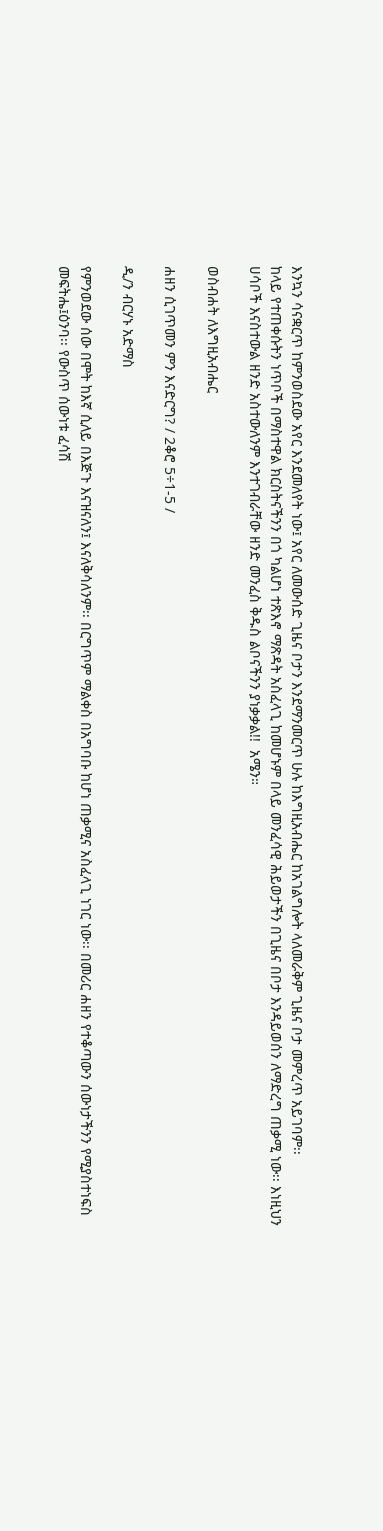እንኳን ሳናቋርጥ ከምንወስደው አየር እንደመለየት ነው፤ አየር ለመውሰድ ጊዜና ቦታን እንደማንመርጥ ሁሉ ከእግዚአብሔር ከአገልግሎት ላለመራቅም ጊዜና ቦታ መምረጥ አይገባም፡፡
ከላይ የተጠቀሱትን ነጥቦች በማስተዋል ክርስትናችንን በጎ ካልሆነ ተጽእኖ ማጽዳት አስፈላጊ ከመሆኑም በላይ መንፈሳዊ ሕይወታችን በጊዜና በቦታ እንዳይወሰን ለማድረግ ጠቃሚ ነው፡፡ እነዚህን ሀሳቦች እናስተውል ዘንድ አስተውለንም እንተገብራቸው ዘንድ መንፈስ ቅዱስ ልቦናችንን ያነቃቃል!!  አሜን።

ወስብሐት ለእግዚአብሔር

ሐዘን ሲገጥመን ምን እናድርግ? / 2ቆሮ 5÷1-5 /

ዲ/ን ብርሃኑ አድማስ

የምንወደው ሰው በሞት ከእኛ ሲለይ በእጅጉ እናዝናለን፤ እናለቅሳለንም፡፡ በርግጥም ማልቀስ በአግባቡ ከሆነ ጠቃሚና አስፈላጊ ነገር ነው፡፡ በመሪር ሐዘን የተቆጣውን ሰውነታችንን የሚያስተነፍስ መፍትሔ፤ዕንባ፡፡ የውስጥ ሰውነቱ ፈሳሽ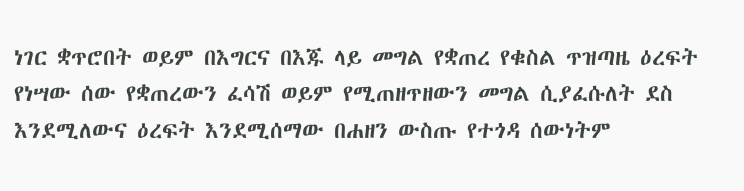ነገር ቋጥሮበት ወይም በእግርና በእጁ ላይ መግል የቋጠረ የቁስል ጥዝጣዜ ዕረፍት የነሣው ሰው የቋጠረውን ፈሳሽ ወይም የሚጠዘጥዘውን መግል ሲያፈሱለት ደስ እንደሚለውና ዕረፍት እንደሚሰማው በሐዘን ውስጡ የተጎዳ ሰውነትም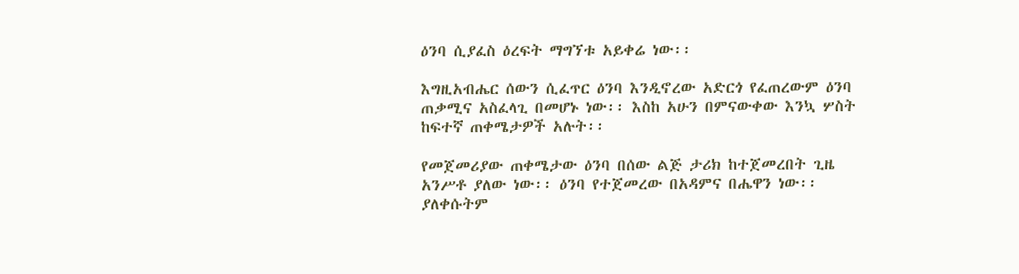ዕንባ ሲያፈስ ዕረፍት ማግኘቱ አይቀሬ ነው፡፡

እግዚአብሔር ሰውን ሲፈጥር ዕንባ እንዲኖረው አድርጎ የፈጠረውም ዕንባ ጠቃሚና አስፈላጊ በመሆኑ ነው፡፡ እስከ አሁን በምናውቀው እንኳ ሦስት ከፍተኛ ጠቀሜታዎች አሉት፡፡

የመጀመሪያው ጠቀሜታው ዕንባ በሰው ልጅ ታሪክ ከተጀመረበት ጊዜ አንሥቶ ያለው ነው፡፡ ዕንባ የተጀመረው በአዳምና በሔዋን ነው፡፡ ያለቀሱትም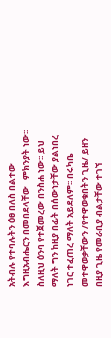አትብሉ የተባሉትን ዕፀ በለስ በልተው እግዚአብሔርን በመበደላቸው   ምክንያት ነው፡፡ ስለዚህ ዕንባ የተጀመረው በንስሐ ነው፡፡ ይህ ማለት ግን ከዚያ በፊት በሰውነታቸው ያልነበረ ነገር ተፈጠረ ማለት አይደለም፡፡ በሩካቤ መተዋወቃቸውን /የተዋወቁበትን ጊዜ/ ይዘን በዚያ ጊዜ የመራቢያ ብልታቸው ተገኘ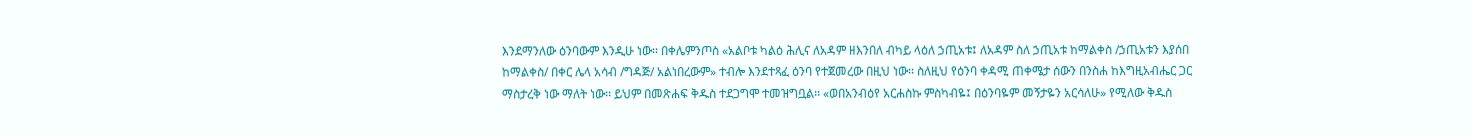እንደማንለው ዕንባውም እንዲሁ ነው፡፡ በቀሌምንጦስ «አልቦቱ ካልዕ ሕሊና ለአዳም ዘእንበለ ብካይ ላዕለ ኃጢአቱ፤ ለአዳም ስለ ኃጢአቱ ከማልቀስ /ኃጢአቱን እያሰበ ከማልቀስ/ በቀር ሌላ አሳብ /ግዳጅ/ አልነበረውም» ተብሎ እንደተጻፈ ዕንባ የተጀመረው በዚህ ነው፡፡ ስለዚህ የዕንባ ቀዳሚ ጠቀሜታ ሰውን በንስሐ ከእግዚአብሔር ጋር ማስታረቅ ነው ማለት ነው፡፡ ይህም በመጽሐፍ ቅዱስ ተደጋግሞ ተመዝግቧል፡፡ «ወበአንብዕየ አርሐስኩ ምስካብዬ፤ በዕንባዬም መኝታዬን አርሳለሁ» የሚለው ቅዱስ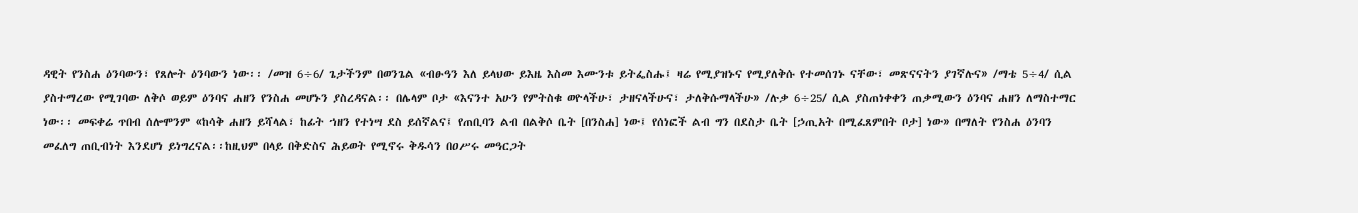ዳዊት የንስሐ ዕንባውን፣ የጸሎት ዕንባውን ነው፡፡ /መዝ 6÷6/ ጌታችንም በወንጌል «ብፁዓን እለ ይላህው ይእዜ እስመ እሙንቱ ይትፌስሑ፤ ዛሬ የሚያዝኑና የሚያለቅሱ የተመሰገኑ ናቸው፣ መጽናናትን ያገኛሉና» /ማቴ 5÷4/ ሲል ያስተማረው የሚገባው ለቅሶ ወይም ዕንባና ሐዘን የንስሐ መሆኑን ያስረዳናል፡፡ በሌላም ቦታ «እናንተ አሁን የምትስቁ ወዮላችሁ፣ ታዘናላችሁና፣ ታለቅሱማላችሁ» /ሉቃ 6÷25/ ሲል ያስጠነቀቀን ጠቃሚውን ዕንባና ሐዘን ለማስተማር ነው፡፡ መፍቀሬ ጥበብ ሰሎሞንም «ከሳቅ ሐዘን ይሻላል፣ ከፊት ኀዘን የተነሣ ደስ ይሰኛልና፤ የጠቢባን ልብ በልቅሶ ቤት [በንስሐ] ነው፤ የሰነፎች ልብ ግን በደስታ ቤት [ኃጢአት በሚፈጸምበት ቦታ] ነው» በማለት የንስሐ ዕንባን መፈለግ ጠቢብነት እንደሆነ ይነግረናል፡፡ከዚህም በላይ በቅድስና ሕይወት የሚኖሩ ቅዱሳን በዐሥሩ መዓርጋት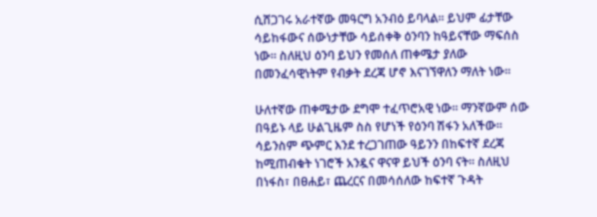ሲሸጋገሩ አራተኛው መዓርግ አንብዕ ይባላል፡፡ ይህም ፊታቸው ሳይከፋውና ሰውነታቸው ሳይሰቀቅ ዕንባን ከዓይናቸው ማፍሰስ ነው፡፡ ስለዚህ ዕንባ ይህን የመሰለ ጠቀሜታ ያለው በመንፈሳዊነትም የብቃት ደረጃ ሆኖ እናገኘዋለን ማለት ነው፡፡

ሁለተኛው ጠቀሜታው ደግሞ ተፈጥሮአዊ ነው፡፡ ማንኛውም ሰው በዓይኑ ላይ ሁልጊዜም ስስ የሆነች የዕንባ ሽፋን አለችው፡፡ ሳይንስም ጭምር እንደ ተረጋገጠው ዓይንን በከፍተኛ ደረጃ ከሚጠብቁት ነገሮች አንዷና ዋናዋ ይህች ዕንባ ናት፡፡ ስለዚህ በነፋስ፣ በፀሐይ፣ ጨረርና በመሳሰለው ከፍተኛ ጉዳት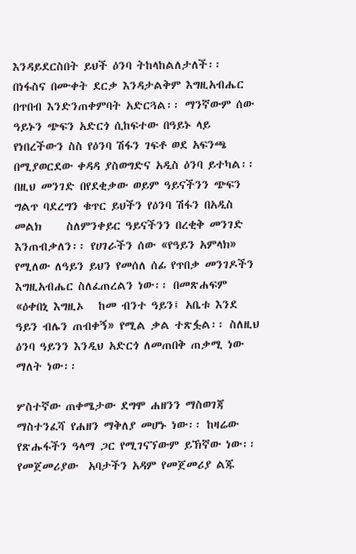እንዳይደርስበት ይህች ዕንባ ትከላከልለታለች፡፡ በነፋስና በሙቀት ደርቃ እንዳታልቅም እግዚአብሔር በጥበብ እንድንጠቀምባት አድርጓል፡፡ ማንኛውም ሰው ዓይኑን ጭፍን አድርጎ ሲከፍተው በዓይኑ ላይ የነበረችውን ስስ የዕንባ ሽፋን ገፍቶ ወደ አፍንጫ በሚያወርደው ቀዳዳ ያስወግድና አዲስ ዕንባ ይተካል፡፡ በዚህ መንገድ በየደቂቃው ወይም ዓይናችንን ጭፍን ግልጥ ባደረግን ቁጥር ይህችን የዕንባ ሽፋን በአዲስ መልክ     ስለምንቀይር ዓይናችንን በረቂቅ መንገድ እንጠብቃለን፡፡ የሀገራችን ሰው «የዓይን አምላክ» የሚለው ለዓይን ይህን የመሰለ ሰፊ የጥበቃ መንገዶችን እግዚአብሔር ስለፈጠረልን ነው፡፡ በመጽሐፍም «ዕቀበኒ እግዚኦ   ከመ ብንተ ዓይን፤ አቤቱ እንደ ዓይን ብሌን ጠብቀኝ» የሚል ቃል ተጽፏል፡፡ ስለዚህ ዕንባ ዓይንን እንዲህ አድርጎ ለመጠበቅ ጠቃሚ ነው ማለት ነው፡፡

ሦስተኛው ጠቀሜታው ደግሞ ሐዘንን ማስወገጃ ማስተንፈሻ የሐዘን ማቅለያ መሆኑ ነው፡፡ ከዛሬው የጽሑፋችን ዓላማ ጋር የሚገናኘውም ይኽኛው ነው፡፡ የመጀመሪያው  አባታችን አዳም የመጀመሪያ ልጁ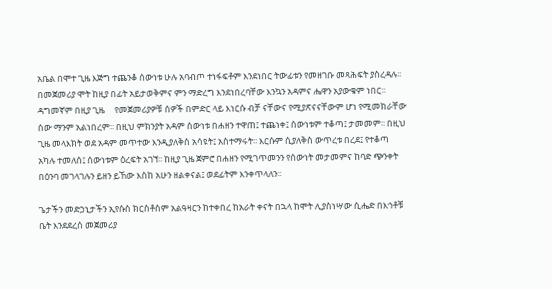አቤል በሞተ ጊዜ እጅግ ተጨንቆ ሰውነቱ ሁሉ አባብጦ ተነፋፍቶም እንደነበር ትውፊቱን የመዘገቡ መጻሕፍት ያስረዳሉ፡፡ በመጀመሪያ ሞት ከዚያ በፊት አይታወቅምና ምን ማድረግ እንደነበረባቸው እንኳን አዳምና ሔዋን አያውቁም ነበር፡፡ ዳግመኛም በዚያ ጊዜ     የመጀመሪያዎቹ ሰዎች በምድር ላይ እነርሱ ብቻ ናቸውና የሚያጽናናቸውም ሆነ የሚመክራቸው ሰው ማንም አልነበረም፡፡ በዚህ ምክንያት አዳም ሰውነቱ በሐዘን ተዋጠ፤ ተጨነቀ፤ ሰውነቱም ተቆጣ፤ ታመመም፡፡ በዚህ ጊዜ መላእክት ወደ አዳም መጥተው እንዲያለቅስ አሳዩት፤ አስተማሩት፡፡ እርሱም ሲያለቅስ ውጥረቱ በረደ፤ የተቆጣ አካሉ ተመለሰ፤ ሰውነቱም ዕረፍት አገኘ፡፡ ከዚያ ጊዜ ጀምሮ በሐዘን የሚገጥመንን የሰውነት መታመምና ከባድ ጭንቀት በዕንባ መገላገሉን ይዘን ይኸው እስከ አሁን ዘልቀናል፤ ወደፊትም እንቀጥላለን፡፡

ጌታችን መድኃኒታችን ኢየሱስ ክርስቶስም አልዓዛርን ከተቀበረ ከአራት ቀናት በኋላ ከሞት ሊያስነሣው ሲሔድ በእኅቶቹ ቤት እንደደረሰ መጀመሪያ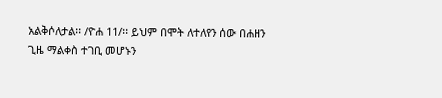አልቅሶለታል፡፡ /ዮሐ 11/፡፡ ይህም በሞት ለተለየን ሰው በሐዘን ጊዜ ማልቀስ ተገቢ መሆኑን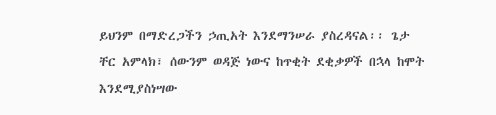ይህንም በማድረጋችን ኃጢአት እንደማንሠራ ያስረዳናል፡፡ ጌታ ቸር አምላክ፣ ሰውንም ወዳጅ ነውና ከጥቂት ደቂቃዎች በኋላ ከሞት እንደሚያስነሣው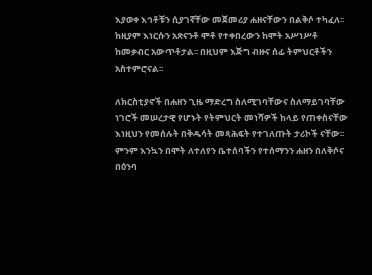እያወቀ እኅቶቹን ሲያገኛቸው መጀመሪያ ሐዘናቸውን በልቅሶ ተካፈለ፡፡ ከዚያም እነርሱን አጽናንቶ ሞቶ የተቀበረውን ከሞት አሥነሥቶ ከመቃብር አውጥቶታል፡፡ በዚህም እጅግ ብዙና ሰፊ ትምህርቶችን አስተምሮናል፡፡

ለክርስቲያኖች በሐዘን ጊዜ ማድረግ ስለሚገባቸውና ስለማይገባቸው ነገሮች መሠረታዊ የሆኑት የትምህርት መነሻዎች ከላይ የጠቀስናቸው እነዚህን የመሰሉት በቅዱሳት መጻሕፍት የተገለጡት ታሪኮች ናቸው፡፡ ምንም እንኳን በሞት ለተለየን ቤተሰባችን የተሰማንን ሐዘን በለቅሶና በዕንባ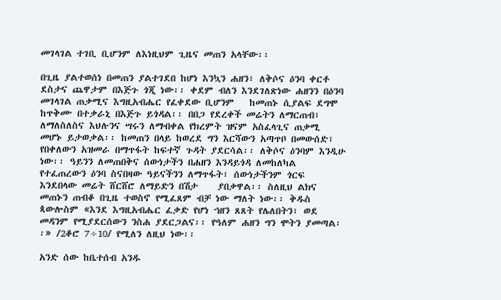መገላገል ተገቢ ቢሆንም ለእነዚህም ጊዜና መጠን አላቸው፡፡

በጊዜ ያልተወሰነ በመጠን ያልተገደበ ከሆነ እንኳን ሐዘን፣ ለቅሶና ዕንባ ቀርቶ ደስታና ጨዋታም በእጅጉ ጎጂ ነው፡፡ ቀደም ብለን እንደገለጽነው ሐዘንን በዕንባ መገላገል ጠቃሚና እግዚአብሔር የፈቀደው ቢሆንም   ከመጠኑ ሲያልፍ ደግሞ ከጥቅሙ በተቃራኒ በእጅጉ ይጎዳል፡፡ በበጋ የደረቀች መሬትን ለማርጠብ፣ ለማለስለስና እህሉንና ሣሩን ለማብቀል የክረምት ዝናም አስፈላጊና ጠቃሚ መሆኑ ይታወቃል፡፡ ከመጠን በላይ ከወረደ ግን እርሻውን አጣጥቦ በመውሰድ፣ የበቀለውን አዝመራ በማጥፋት ከፍተኛ ጉዳት ያደርሳል፡፡ ለቅሶና ዕንባም እንዲሁ ነው፡፡ ዓይንን ለመጠበቅና ሰውነታችን በሐዘን እንዳይጎዳ ለመከለካል የተፈጠረውን ዕንባ ስናበዛው ዓይናችንን ለማጥፋት፣ ሰውነታችንም ጎርፍ እንደበላው መሬት ሸርሸሮ ለማይድን በሽታ    ያበቃዋል፡፡ ስለዚህ ልክና መጠኑን ጠብቆ በጊዜ ተወስኖ የሚፈጸም ብቻ ነው ማለት ነው፡፡ ቅዱስ ጳውሎስም «እንደ እግዚአብሔር ፈቃድ የሆነ ኀዘን ጸጸት የሌለበትን፣ ወደ መዳንም የሚያደርሰውን ንስሐ ያደርጋልና፡፡ የዓለም ሐዘን ግን ሞትን ያመጣል፡፡» /2ቆሮ 7÷10/ የሚለን ለዚህ ነው፡፡

አንድ ሰው ከቤተሰብ አንዱ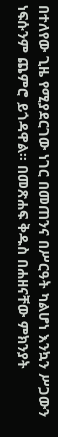በተለየው ጊዜ የሚያደርገው ነገር በመጠንና በሥርዓት ካልሆነ እንኳን ሥጋውን ነፍሱንም ጨምሮ ይጎዳዋል፡፡ በመጽሐፍ ቅዱስ በሐዘናቸው ምክንያት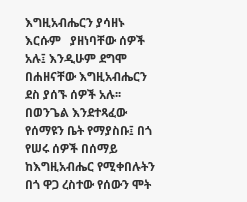እግዚአብሔርን ያሳዘኑ እርሱም   ያዘነባቸው ሰዎች አሉ፤ እንዲሁም ደግሞ በሐዘናቸው እግዚአብሔርን ደስ ያሰኙ ሰዎች አሉ፡፡ በወንጌል እንደተጻፈው የሰማዩን ቤት የማያስቡ፤ በጎ የሠሩ ሰዎች በሰማይ ከእግዚአብሔር የሚቀበሉትን በጎ ዋጋ ረስተው የሰውን ሞት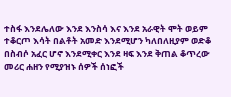ተስፋ እንደሌለው እንደ እንስሳ እና እንደ አራዊት ሞት ወይም ተቆርጦ እሳት በልቶት አመድ እንደሚሆን ካለበለዚያም ወድቆ በስብሶ አፈር ሆኖ እንደሚቀር እንደ ዛፍ እንደ ቅጠል ቆጥረው መሪር ሐዘን የሚያዝኑ ሰዎች ሰነፎች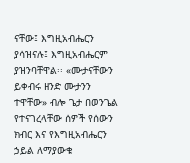ናቸው፤ እግዚአብሔርን ያሳዝናሉ፤ እግዚአብሔርም ያዝንባቸዋል፡፡ «ሙታናቸውን ይቀብሩ ዘንድ ሙታንን ተዋቸው» ብሎ ጌታ በወንጌል የተናገረላቸው ሰዎች የሰውን ክብር እና የእግዚአብሔርን ኃይል ለማያውቁ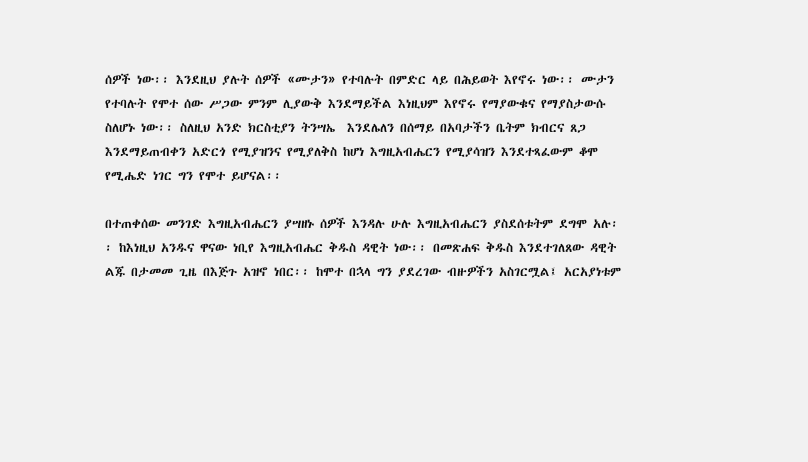ሰዎች ነው፡፡ እንደዚህ ያሉት ሰዎች «ሙታን» የተባሉት በምድር ላይ በሕይወት እየኖሩ ነው፡፡ ሙታን የተባሉት የሞተ ሰው ሥጋው ምንም ሊያውቅ እንደማይችል እነዚህም እየኖሩ የማያውቁና የማያስታውሱ ስለሆኑ ነው፡፡ ስለዚህ አንድ ክርስቲያን ትንሣኤ  እንደሌለን በሰማይ በአባታችን ቤትም ክብርና ጸጋ እንደማይጠብቀን አድርጎ የሚያዝንና የሚያለቅስ ከሆነ እግዚአብሔርን የሚያሳዝን እንደተጻፈውም ቆሞ የሚሔድ ነገር ግን የሞተ ይሆናል፡፡

በተጠቀሰው መንገድ እግዚአብሔርን ያሣዘኑ ሰዎች እንዳሉ ሁሉ እግዚአብሔርን ያስደሰቱትም ደግሞ አሉ፡፡ ከእነዚህ አንዱና ዋናው ነቢየ እግዚአብሔር ቅዱስ ዳዊት ነው፡፡ በመጽሐፍ ቅዱስ እንደተገለጸው ዳዊት ልጁ በታመመ ጊዜ በእጅጉ አዝኖ ነበር፡፡ ከሞተ በኋላ ግን ያደረገው ብዙዎችን አስገርሟል፤ አርአያነቱም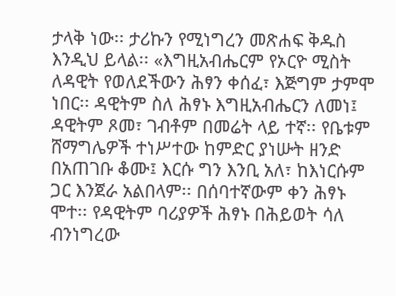ታላቅ ነው፡፡ ታሪኩን የሚነግረን መጽሐፍ ቅዱስ እንዲህ ይላል፡፡ «እግዚአብሔርም የኦርዮ ሚስት ለዳዊት የወለደችውን ሕፃን ቀሰፈ፣ እጅግም ታምሞ ነበር፡፡ ዳዊትም ስለ ሕፃኑ እግዚአብሔርን ለመነ፤ ዳዊትም ጾመ፣ ገብቶም በመሬት ላይ ተኛ፡፡ የቤቱም ሸማግሌዎች ተነሥተው ከምድር ያነሡት ዘንድ በአጠገቡ ቆሙ፤ እርሱ ግን እንቢ አለ፣ ከእነርሱም ጋር እንጀራ አልበላም፡፡ በሰባተኛውም ቀን ሕፃኑ ሞተ፡፡ የዳዊትም ባሪያዎች ሕፃኑ በሕይወት ሳለ ብንነግረው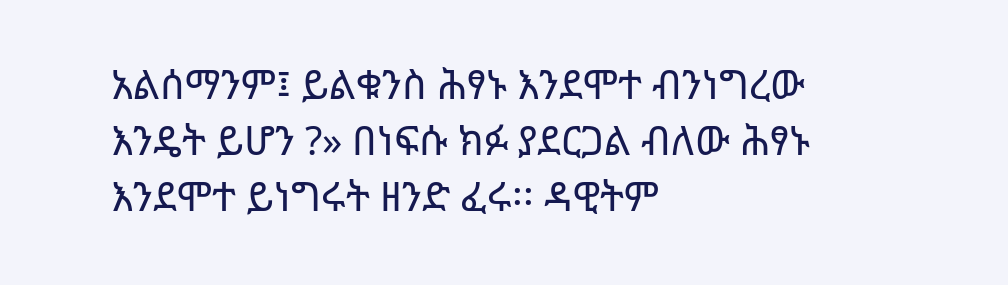አልሰማንም፤ ይልቁንስ ሕፃኑ እንደሞተ ብንነግረው እንዴት ይሆን ?» በነፍሱ ክፉ ያደርጋል ብለው ሕፃኑ እንደሞተ ይነግሩት ዘንድ ፈሩ፡፡ ዳዊትም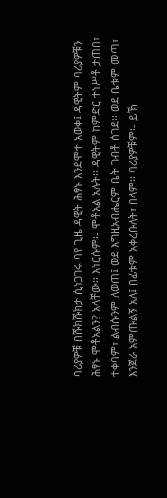ባሪያዎቹ በሹክሹክታ ሲነጋገሩ ባየ ጊዜ ዳዊት ሕፃኑ እንደሞተ አወቀ፤ ዳዊትም ባሪያዎቹን ሕፃኑ ሞቶአልን? አላቸው፡፡ እነርሱም፡- ሞቶአል አሉት፡፡ ዳዊትም ከምድር ተነሥቶ ታጠበ፣ ተቀባም፣ ልብሱንም ለወጠ፤ ወደ እግዚአብሔርም ቤት ገብቶ ሰገደ፡፡ ወደ ቤቱም መጣ፣ እንጀራ አምጡልኝ አለ፤ በፊቱም አቀረቡለት፣ በላም፡፡ ባሪያዎቹም፡- ይኽ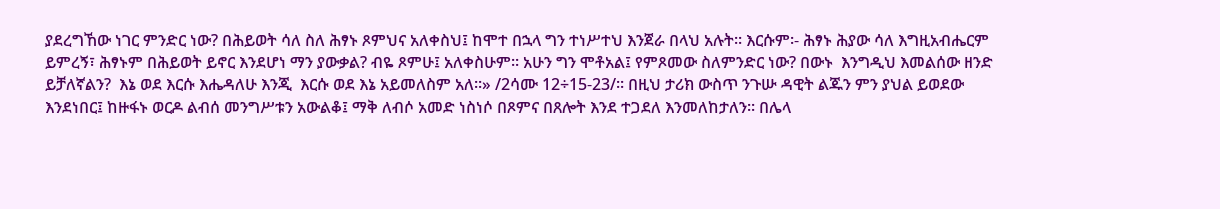ያደረግኸው ነገር ምንድር ነው? በሕይወት ሳለ ስለ ሕፃኑ ጾምህና አለቀስህ፤ ከሞተ በኋላ ግን ተነሥተህ እንጀራ በላህ አሉት፡፡ እርሱም፡- ሕፃኑ ሕያው ሳለ እግዚአብሔርም ይምረኝ፣ ሕፃኑም በሕይወት ይኖር እንደሆነ ማን ያውቃል? ብዬ ጾምሁ፤ አለቀስሁም፡፡ አሁን ግን ሞቶአል፤ የምጾመው ስለምንድር ነው? በውኑ  እንግዲህ እመልሰው ዘንድ ይቻለኛልን?  እኔ ወደ እርሱ እሔዳለሁ እንጂ  እርሱ ወደ እኔ አይመለስም አለ፡፡» /2ሳሙ 12÷15-23/፡፡ በዚህ ታሪክ ውስጥ ንጉሡ ዳዊት ልጁን ምን ያህል ይወደው እንደነበር፤ ከዙፋኑ ወርዶ ልብሰ መንግሥቱን አውልቆ፤ ማቅ ለብሶ አመድ ነስነሶ በጾምና በጸሎት እንደ ተጋደለ እንመለከታለን፡፡ በሌላ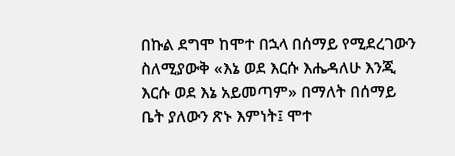በኩል ደግሞ ከሞተ በኋላ በሰማይ የሚደረገውን ስለሚያውቅ «እኔ ወደ እርሱ እሔዳለሁ እንጂ እርሱ ወደ እኔ አይመጣም» በማለት በሰማይ ቤት ያለውን ጽኑ እምነት፤ ሞተ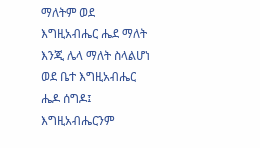ማለትም ወደ እግዚአብሔር ሔደ ማለት እንጂ ሌላ ማለት ስላልሆነ ወደ ቤተ እግዚአብሔር ሔዶ ሰግዶ፤ እግዚአብሔርንም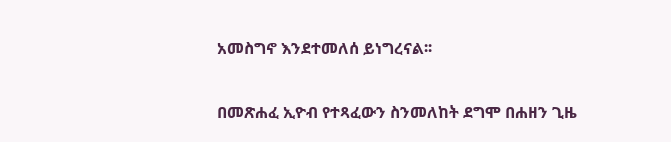አመስግኖ እንደተመለሰ ይነግረናል፡፡

በመጽሐፈ ኢዮብ የተጻፈውን ስንመለከት ደግሞ በሐዘን ጊዜ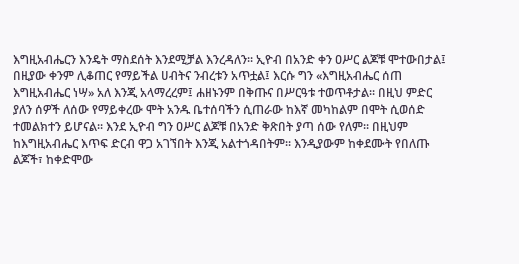እግዚአብሔርን እንዴት ማስደሰት እንደሚቻል እንረዳለን፡፡ ኢዮብ በአንድ ቀን ዐሥር ልጆቹ ሞተውበታል፤ በዚያው ቀንም ሊቆጠር የማይችል ሀብትና ንብረቱን አጥቷል፤ እርሱ ግን «እግዚአብሔር ሰጠ እግዚአብሔር ነሣ» አለ እንጂ አላማረረም፤ ሐዘኑንም በቅጡና በሥርዓቱ ተወጥቶታል፡፡ በዚህ ምድር ያለን ሰዎች ለሰው የማይቀረው ሞት አንዱ ቤተሰባችን ሲጠራው ከእኛ መካከልም በሞት ሲወሰድ ተመልክተን ይሆናል፡፡ እንደ ኢዮብ ግን ዐሥር ልጆቹ በአንድ ቅጽበት ያጣ ሰው የለም፡፡ በዚህም ከእግዚአብሔር እጥፍ ድርብ ዋጋ አገኘበት እንጂ አልተጎዳበትም፡፡ እንዲያውም ከቀደሙት የበለጡ ልጆች፣ ከቀድሞው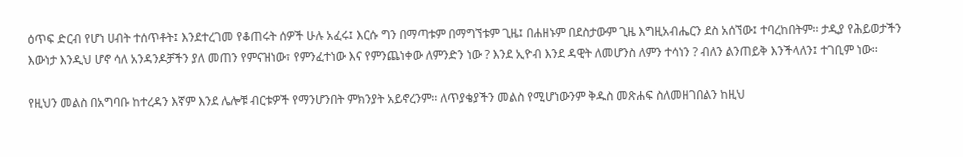ዕጥፍ ድርብ የሆነ ሀብት ተሰጥቶት፤ እንደተረገመ የቆጠሩት ሰዎች ሁሉ አፈሩ፤ እርሱ ግን በማጣቱም በማግኘቱም ጊዜ፤ በሐዘኑም በደስታውም ጊዜ እግዚአብሔርን ደስ አሰኘው፤ ተባረከበትም፡፡ ታዲያ የሕይወታችን እውነታ እንዲህ ሆኖ ሳለ አንዳንዶቻችን ያለ መጠን የምናዝነው፣ የምንፈተነው እና የምንጨነቀው ለምንድን ነው ? እንደ ኢዮብ እንደ ዳዊት ለመሆንስ ለምን ተሳነን ? ብለን ልንጠይቅ እንችላለን፤ ተገቢም ነው፡፡

የዚህን መልስ በአግባቡ ከተረዳን እኛም እንደ ሌሎቹ ብርቱዎች የማንሆንበት ምክንያት አይኖረንም፡፡ ለጥያቄያችን መልስ የሚሆነውንም ቅዱስ መጽሐፍ ስለመዘገበልን ከዚህ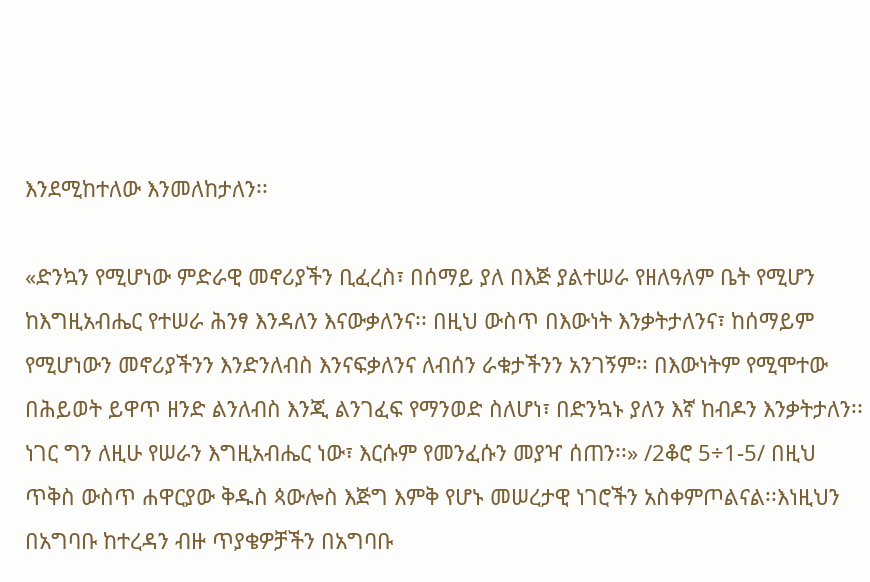እንደሚከተለው እንመለከታለን፡፡

«ድንኳን የሚሆነው ምድራዊ መኖሪያችን ቢፈረስ፣ በሰማይ ያለ በእጅ ያልተሠራ የዘለዓለም ቤት የሚሆን ከእግዚአብሔር የተሠራ ሕንፃ እንዳለን እናውቃለንና፡፡ በዚህ ውስጥ በእውነት እንቃትታለንና፣ ከሰማይም የሚሆነውን መኖሪያችንን እንድንለብስ እንናፍቃለንና ለብሰን ራቁታችንን አንገኝም፡፡ በእውነትም የሚሞተው በሕይወት ይዋጥ ዘንድ ልንለብስ እንጂ ልንገፈፍ የማንወድ ስለሆነ፣ በድንኳኑ ያለን እኛ ከብዶን እንቃትታለን፡፡ ነገር ግን ለዚሁ የሠራን እግዚአብሔር ነው፣ እርሱም የመንፈሱን መያዣ ሰጠን፡፡» /2ቆሮ 5÷1-5/ በዚህ ጥቅስ ውስጥ ሐዋርያው ቅዱስ ጳውሎስ እጅግ እምቅ የሆኑ መሠረታዊ ነገሮችን አስቀምጦልናል፡፡እነዚህን በአግባቡ ከተረዳን ብዙ ጥያቄዎቻችን በአግባቡ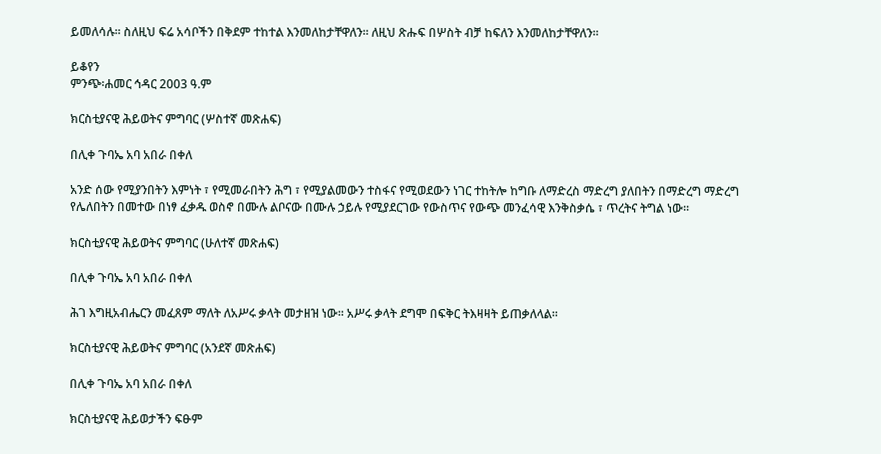ይመለሳሉ፡፡ ስለዚህ ፍሬ አሳቦችን በቅደም ተከተል እንመለከታቸዋለን፡፡ ለዚህ ጽሑፍ በሦስት ብቻ ከፍለን እንመለከታቸዋለን፡፡

ይቆየን
ምንጭ፡ሐመር ኅዳር 2003 ዓ.ም

ክርስቲያናዊ ሕይወትና ምግባር (ሦስተኛ መጽሐፍ)

በሊቀ ጉባኤ አባ አበራ በቀለ

አንድ ሰው የሚያንበትን እምነት ፣ የሚመራበትን ሕግ ፣ የሚያልመውን ተስፋና የሚወደውን ነገር ተከትሎ ከግቡ ለማድረስ ማድረግ ያለበትን በማድረግ ማድረግ የሌለበትን በመተው በነፃ ፈቃዱ ወስኖ በሙሉ ልቦናው በሙሉ ኃይሉ የሚያደርገው የውስጥና የውጭ መንፈሳዊ እንቅስቃሴ ፣ ጥረትና ትግል ነው፡፡

ክርስቲያናዊ ሕይወትና ምግባር (ሁለተኛ መጽሐፍ)

በሊቀ ጉባኤ አባ አበራ በቀለ

ሕገ እግዚአብሔርን መፈጸም ማለት ለአሥሩ ቃላት መታዘዝ ነው፡፡ አሥሩ ቃላት ደግሞ በፍቅር ትእዛዛት ይጠቃለላል፡፡

ክርስቲያናዊ ሕይወትና ምግባር (አንደኛ መጽሐፍ)

በሊቀ ጉባኤ አባ አበራ በቀለ

ክርስቲያናዊ ሕይወታችን ፍፁም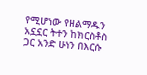የሚሆነው የዘልማዱን አኗኗር ትተን ከክርስቶስ ጋር አንድ ሁነን በእርሱ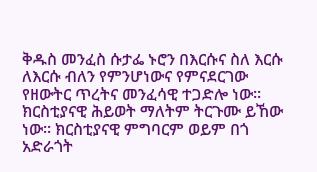ቅዱስ መንፈስ ሱታፌ ኑሮን በእርሱና ስለ እርሱ ለእርሱ ብለን የምንሆነውና የምናደርገው የዘውትር ጥረትና መንፈሳዊ ተጋድሎ ነው፡፡ ክርስቲያናዊ ሕይወት ማለትም ትርጉሙ ይኸው ነው፡፡ ክርስቲያናዊ ምግባርም ወይም በጎ አድራጎት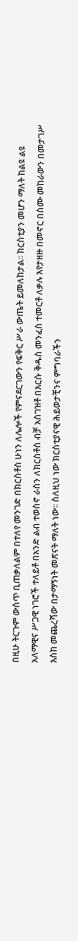በዚሁ ትርጉም ውስጥ ቢጠቃለልም በተለየ መንገድ በክርስቶስ ሁነን ለሌሎች የምናደርገውን የፍቅር ሥራ ውጤት ይመለከታል፡፡ ክርስቲያን መሆን ማለት ከልዩ ልዩ አለማዊና ሥጋዊ ነገሮች ተለይቶ በአንድ ልብ ተወስኖ ራስን ለክርስቶስ ብቻ አስገዝቶ በእርሱ ቅዱስ መንፈስ ተመርቶ ለቃሉ እየታዘዙ በመኖር በስሙ መከራውን በመታገሥ እስከ መጨረሻው በታማኝነት መጽናት ማለት ነው፡፡ ስለዚህ ነው ክርስቲያናዊ ሕይወታቺንና ምግባራችን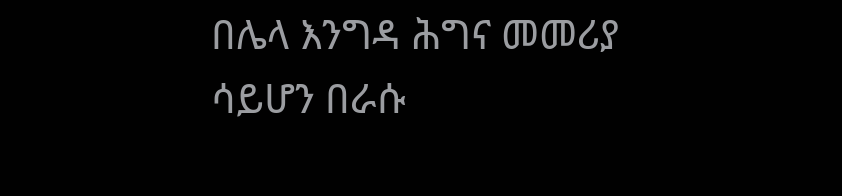በሌላ እንግዳ ሕግና መመሪያ ሳይሆን በራሱ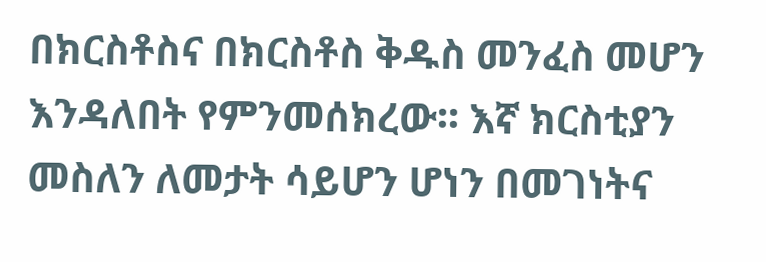በክርስቶስና በክርስቶስ ቅዱስ መንፈስ መሆን እንዳለበት የምንመሰክረው፡፡ እኛ ክርስቲያን መስለን ለመታት ሳይሆን ሆነን በመገነትና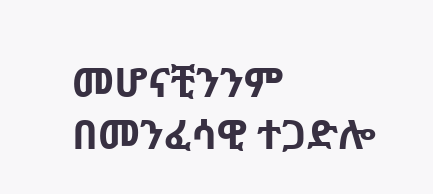መሆናቺንንም በመንፈሳዊ ተጋድሎ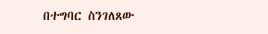በተግባር ስንገለጸው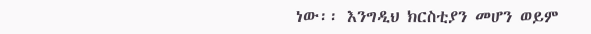ነው፡፡ እንግዲህ ክርስቲያን መሆን ወይም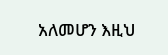አለመሆን እዚህ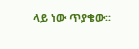ላይ ነው ጥያቄው፡፡